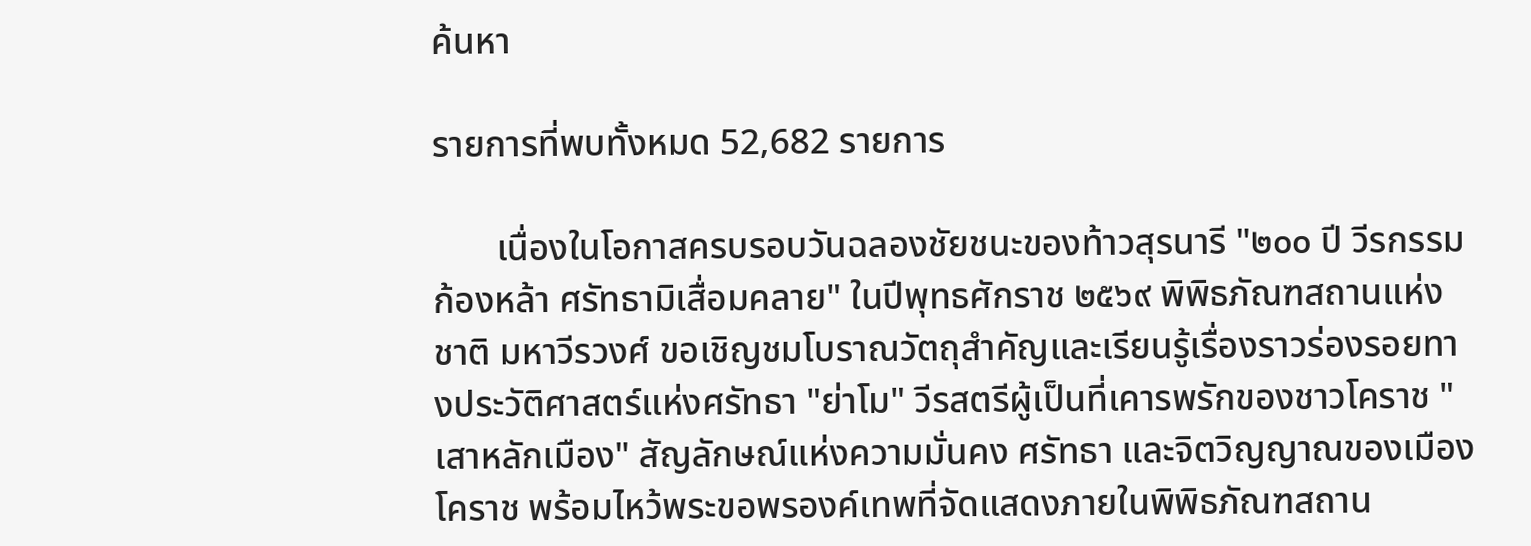ค้นหา

รายการที่พบทั้งหมด 52,682 รายการ

       เนื่องในโอกาสครบรอบวันฉลองชัยชนะของท้าวสุรนารี "๒๐๐ ปี วีรกรรมก้องหล้า ศรัทธามิเสื่อมคลาย" ในปีพุทธศักราช ๒๕๖๙ พิพิธภัณฑสถานแห่งชาติ มหาวีรวงศ์ ขอเชิญชมโบราณวัตถุสำคัญและเรียนรู้เรื่องราวร่องรอยทางประวัติศาสตร์แห่งศรัทธา "ย่าโม" วีรสตรีผู้เป็นที่เคารพรักของชาวโคราช "เสาหลักเมือง" สัญลักษณ์แห่งความมั่นคง ศรัทธา และจิตวิญญาณของเมืองโคราช พร้อมไหว้พระขอพรองค์เทพที่จัดแสดงภายในพิพิธภัณฑสถาน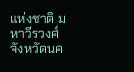แห่งชาติ มหาวีรวงศ์ จังหวัดนค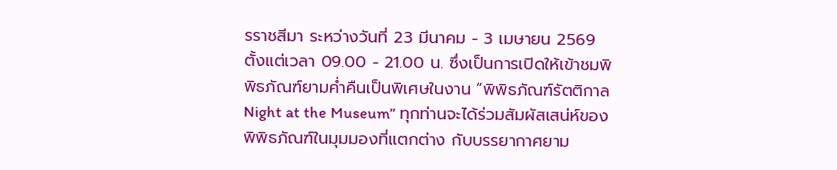รราชสีมา ระหว่างวันที่ 23 มีนาคม - 3 เมษายน 2569 ตั้งแต่เวลา 09.00 - 21.00 น. ซึ่งเป็นการเปิดให้เข้าชมพิพิธภัณฑ์ยามค่ำคืนเป็นพิเศษในงาน “พิพิธภัณฑ์รัตติกาล Night at the Museum” ทุกท่านจะได้ร่วมสัมผัสเสน่ห์ของพิพิธภัณฑ์ในมุมมองที่แตกต่าง กับบรรยากาศยาม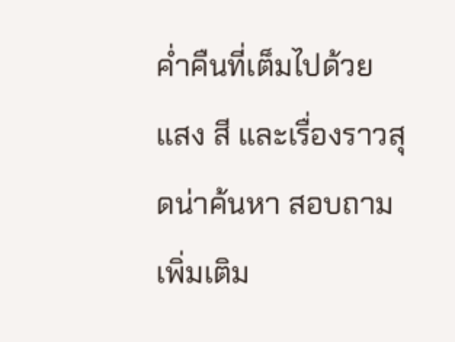ค่ำคืนที่เต็มไปด้วยแสง สี และเรื่องราวสุดน่าค้นหา สอบถามเพิ่มเติม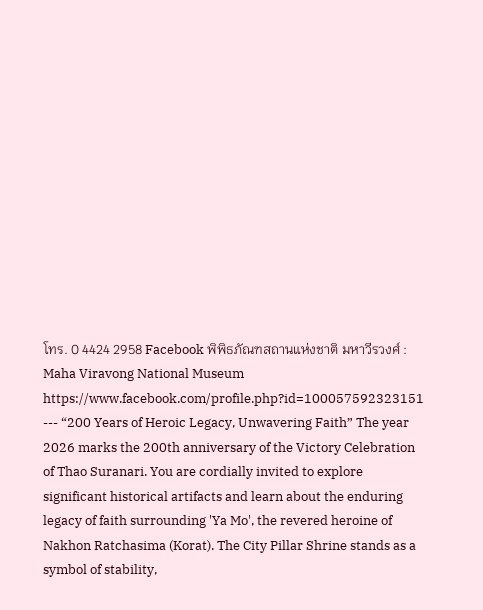โทร. 0 4424 2958 Facebook พิพิธภัณฑสถานแห่งชาติ มหาวีรวงศ์ : Maha Viravong National Museum https://www.facebook.com/profile.php?id=100057592323151  --- “200 Years of Heroic Legacy, Unwavering Faith” The year 2026 marks the 200th anniversary of the Victory Celebration of Thao Suranari. You are cordially invited to explore significant historical artifacts and learn about the enduring legacy of faith surrounding 'Ya Mo', the revered heroine of Nakhon Ratchasima (Korat). The City Pillar Shrine stands as a symbol of stability,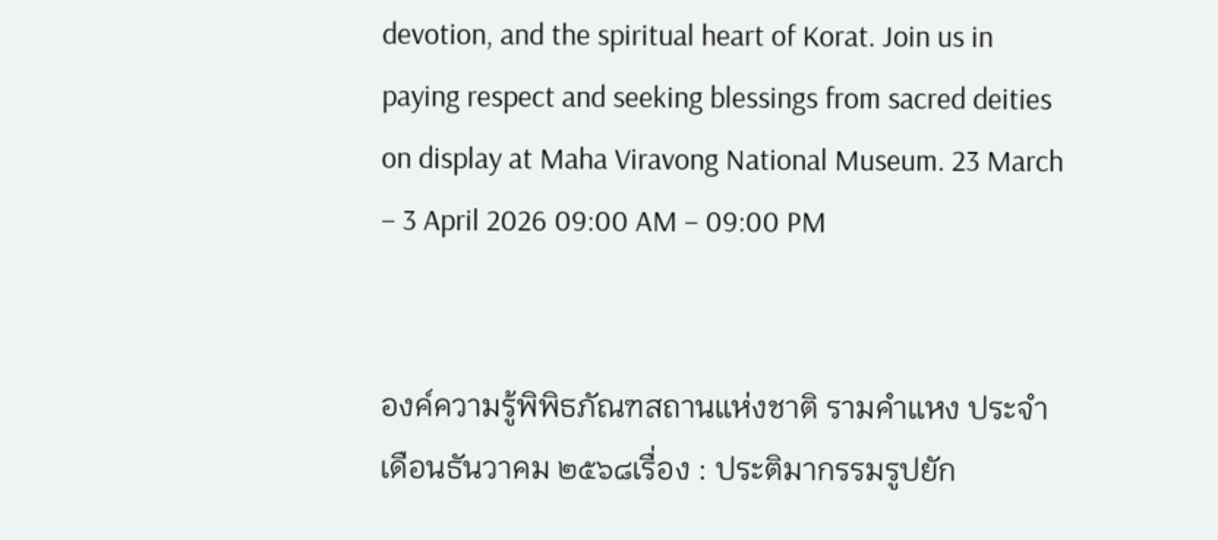devotion, and the spiritual heart of Korat. Join us in paying respect and seeking blessings from sacred deities on display at Maha Viravong National Museum. 23 March – 3 April 2026 09:00 AM – 09:00 PM


องค์ความรู้พิพิธภัณฑสถานแห่งชาติ รามคำแหง ประจำเดือนธันวาคม ๒๕๖๘เรื่อง : ประติมากรรมรูปยัก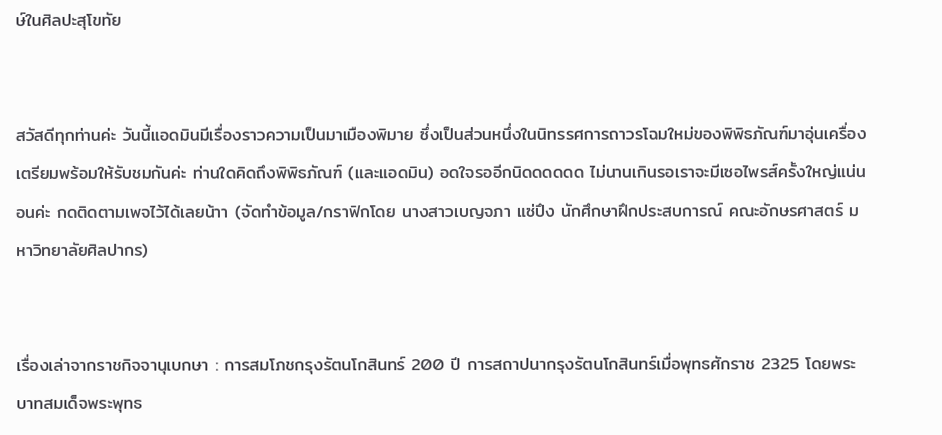ษ์ในศิลปะสุโขทัย


สวัสดีทุกท่านค่ะ วันนี้แอดมินมีเรื่องราวความเป็นมาเมืองพิมาย ซึ่งเป็นส่วนหนึ่งในนิทรรศการถาวรโฉมใหม่ของพิพิธภัณฑ์มาอุ่นเครื่องเตรียมพร้อมให้รับชมกันค่ะ ท่านใดคิดถึงพิพิธภัณฑ์ (และแอดมิน) อดใจรออีกนิดดดดดด ไม่นานเกินรอเราจะมีเซอไพรส์ครั้งใหญ่แน่นอนค่ะ กดติดตามเพจไว้ได้เลยน้าา (จัดทำข้อมูล/กราฟิกโดย นางสาวเบญจภา แซ่ปึง นักศึกษาฝึกประสบการณ์ คณะอักษรศาสตร์ มหาวิทยาลัยศิลปากร)


เรื่องเล่าจากราชกิจจานุเบกษา : การสมโภชกรุงรัตนโกสินทร์ 200 ปี การสถาปนากรุงรัตนโกสินทร์เมื่อพุทธศักราช 2325 โดยพระบาทสมเด็จพระพุทธ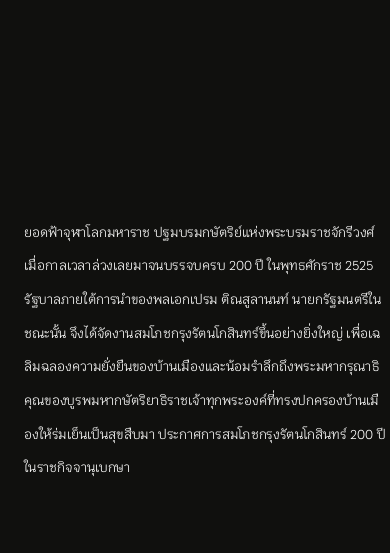ยอดฟ้าจุฬาโลกมหาราช ปฐมบรมกษัตริย์แห่งพระบรมราชจักรีวงศ์ เมื่อกาลเวลาล่วงเลยมาจนบรรจบครบ 200 ปี ในพุทธศักราช 2525 รัฐบาลภายใต้การนำของพลเอกเปรม ติณสูลานนท์ นายกรัฐมนตรีในชณะนั้น จึงได้จัดงานสมโภชกรุงรัตนโกสินทร์ขึ้นอย่างยิ่งใหญ่ เพื่อเฉลิมฉลองความยั่งยืนของบ้านเมืองและน้อมรำลึกถึงพระมหากรุณาธิคุณของบูรพมหากษัตริยาธิราชเจ้าทุกพระองค์ที่ทรงปกครองบ้านเมืองให้ร่มเย็นเป็นสุขสืบมา ประกาศการสมโภชกรุงรัตนโกสินทร์ 200 ปี ในราชกิจจานุเบกษา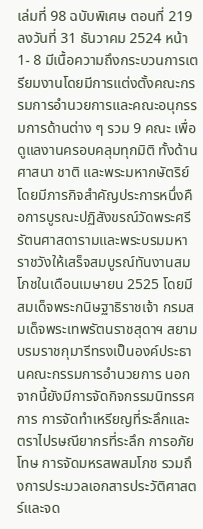เล่มที่ 98 ฉบับพิเศษ ตอนที่ 219 ลงวันที่ 31 ธันวาคม 2524 หน้า 1- 8 มีเนื้อความถึงกระบวนการเตรียมงานโดยมีการแต่งตั้งคณะกรรมการอำนวยการและคณะอนุกรรมการด้านต่าง ๆ รวม 9 คณะ เพื่อดูแลงานครอบคลุมทุกมิติ ทั้งด้านศาสนา ชาติ และพระมหากษัตริย์ โดยมีภารกิจสำคัญประการหนึ่งคือการบูรณะปฏิสังขรณ์วัดพระศรีรัตนศาสดารามและพระบรมมหาราชวังให้เสร็จสมบูรณ์ทันงานสมโภชในเดือนเมษายน 2525 โดยมีสมเด็จพระกนิษฐาธิราชเจ้า กรมสมเด็จพระเทพรัตนราชสุดาฯ สยามบรมราชกุมารีทรงเป็นองค์ประธานคณะกรรมการอำนวยการ นอกจากนี้ยังมีการจัดกิจกรรมนิทรรศการ การจัดทำเหรียญที่ระลึกและตราไปรษณียากรที่ระลึก การอภัยโทษ การจัดมหรสพสมโภช รวมถึงการประมวลเอกสารประวัติศาสตร์และจด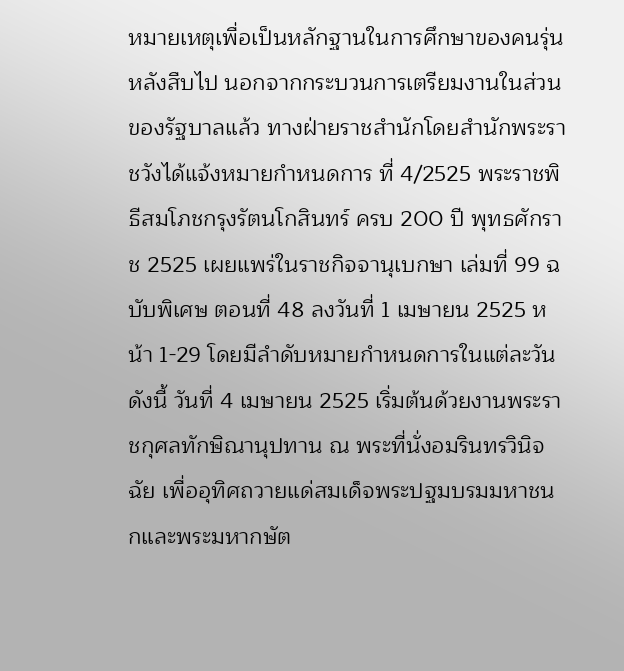หมายเหตุเพื่อเป็นหลักฐานในการศึกษาของคนรุ่นหลังสืบไป นอกจากกระบวนการเตรียมงานในส่วนของรัฐบาลแล้ว ทางฝ่ายราชสำนักโดยสำนักพระราชวังได้แจ้งหมายกำหนดการ ที่ 4/2525 พระราชพิธีสมโภชกรุงรัตนโกสินทร์ ครบ 200 ปี พุทธศักราช 2525 เผยแพร่ในราชกิจจานุเบกษา เล่มที่ 99 ฉบับพิเศษ ตอนที่ 48 ลงวันที่ 1 เมษายน 2525 หน้า 1-29 โดยมีลำดับหมายกำหนดการในแต่ละวัน ดังนี้ วันที่ 4 เมษายน 2525 เริ่มต้นด้วยงานพระราชกุศลทักษิณานุปทาน ณ พระที่นั่งอมรินทรวินิจฉัย เพื่ออุทิศถวายแด่สมเด็จพระปฐมบรมมหาชนกและพระมหากษัต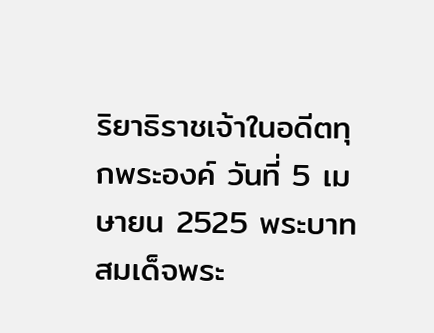ริยาธิราชเจ้าในอดีตทุกพระองค์ วันที่ 5 เมษายน 2525 พระบาทสมเด็จพระ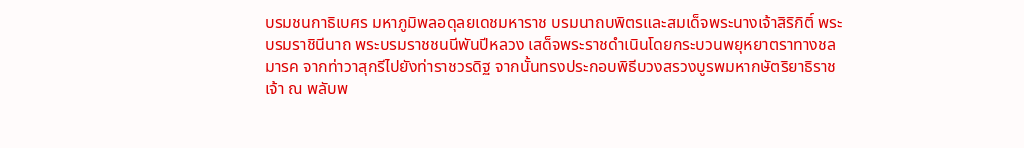บรมชนกาธิเบศร มหาภูมิพลอดุลยเดชมหาราช บรมนาถบพิตรและสมเด็จพระนางเจ้าสิริกิติ์ พระบรมราชินีนาถ พระบรมราชชนนีพันปีหลวง เสด็จพระราชดำเนินโดยกระบวนพยุหยาตราทางชลมารค จากท่าวาสุกรีไปยังท่าราชวรดิฐ จากนั้นทรงประกอบพิธีบวงสรวงบูรพมหากษัตริยาธิราชเจ้า ณ พลับพ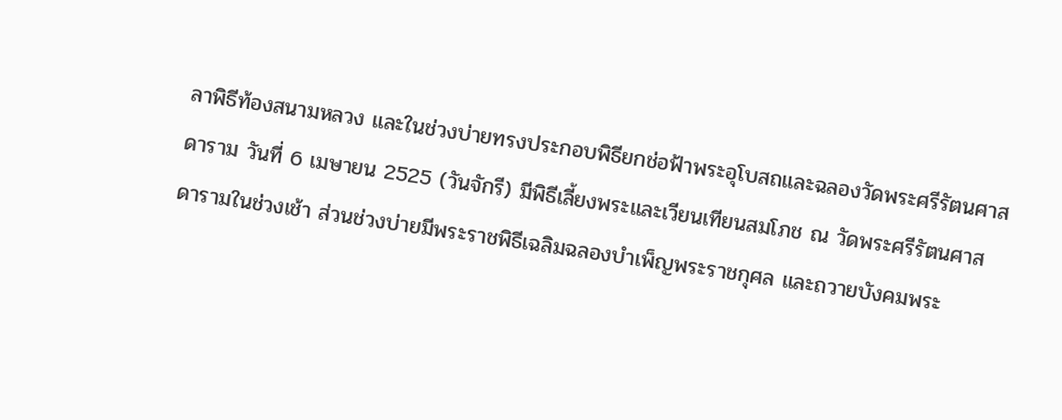ลาพิธีท้องสนามหลวง และในช่วงบ่ายทรงประกอบพิธียกช่อฟ้าพระอุโบสถและฉลองวัดพระศรีรัตนศาสดาราม วันที่ 6 เมษายน 2525 (วันจักรี) มีพิธีเลี้ยงพระและเวียนเทียนสมโภช ณ วัดพระศรีรัตนศาสดารามในช่วงเช้า ส่วนช่วงบ่ายมีพระราชพิธีเฉลิมฉลองบำเพ็ญพระราชกุศล และถวายบังคมพระ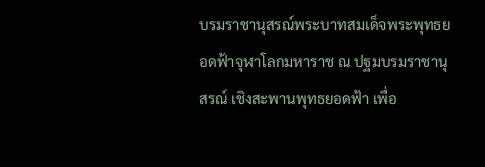บรมราชานุสรณ์พระบาทสมเด็จพระพุทธยอดฟ้าจุฬาโลกมหาราช ณ ปฐมบรมราชานุสรณ์ เชิงสะพานพุทธยอดฟ้า เพื่อ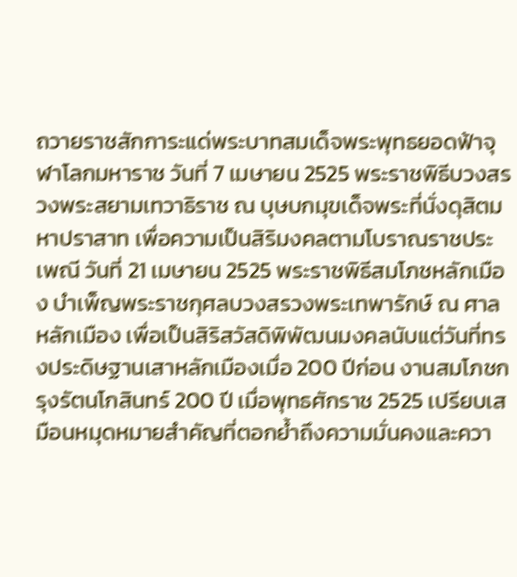ถวายราชสักการะแด่พระบาทสมเด็จพระพุทธยอดฟ้าจุฬาโลกมหาราช วันที่ 7 เมษายน 2525 พระราชพิธีบวงสรวงพระสยามเทวาธิราช ณ บุษบกมุขเด็จพระที่นั่งดุสิตมหาปราสาท เพื่อความเป็นสิริมงคลตามโบราณราชประเพณี วันที่ 21 เมษายน 2525 พระราชพิธีสมโภชหลักเมือง บำเพ็ญพระราชกุศลบวงสรวงพระเทพารักษ์ ณ ศาลหลักเมือง เพื่อเป็นสิริสวัสดิพิพัฒนมงคลนับแต่วันที่ทรงประดิษฐานเสาหลักเมืองเมื่อ 200 ปีก่อน งานสมโภชกรุงรัตนโกสินทร์ 200 ปี เมื่อพุทธศักราช 2525 เปรียบเสมือนหมุดหมายสำคัญที่ตอกย้ำถึงความมั่นคงและควา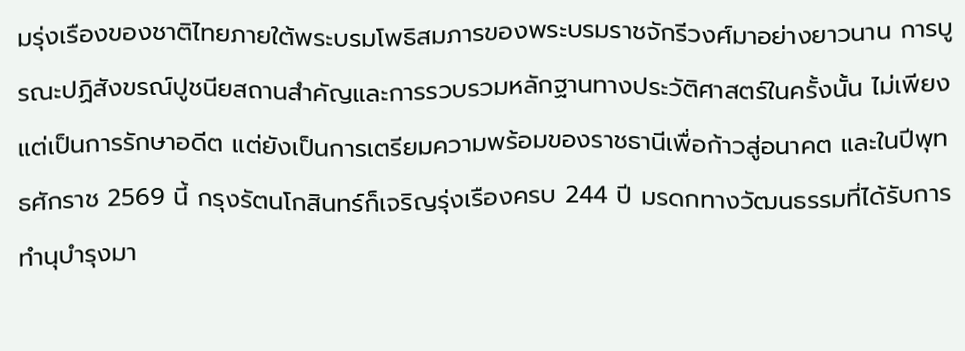มรุ่งเรืองของชาติไทยภายใต้พระบรมโพธิสมภารของพระบรมราชจักรีวงศ์มาอย่างยาวนาน การบูรณะปฏิสังขรณ์ปูชนียสถานสำคัญและการรวบรวมหลักฐานทางประวัติศาสตร์ในครั้งนั้น ไม่เพียงแต่เป็นการรักษาอดีต แต่ยังเป็นการเตรียมความพร้อมของราชธานีเพื่อก้าวสู่อนาคต และในปีพุทธศักราช 2569 นี้ กรุงรัตนโกสินทร์ก็เจริญรุ่งเรืองครบ 244 ปี มรดกทางวัฒนธรรมที่ได้รับการทำนุบำรุงมา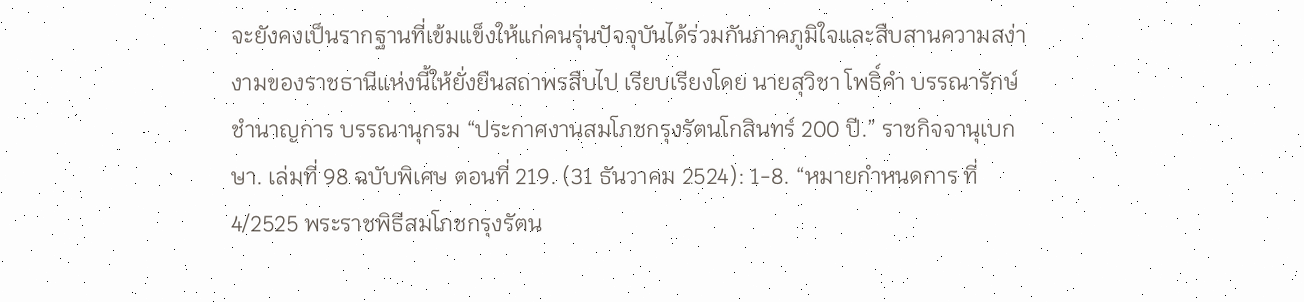จะยังคงเป็นรากฐานที่เข้มแข็งให้แก่คนรุ่นปัจจุบันได้ร่วมกันภาคภูมิใจและสืบสานความสง่างามของราชธานีแห่งนี้ให้ยั่งยืนสถาพรสืบไป เรียบเรียงโดย นายสุวิชา โพธิ์คำ บรรณารักษ์ชำนาญการ บรรณานุกรม “ประกาศงานสมโภชกรุงรัตนโกสินทร์ 200 ปี.” ราชกิจจานุเบกษา. เล่มที่ 98 ฉบับพิเศษ ตอนที่ 219. (31 ธันวาคม 2524): 1-8. “หมายกำหนดการ ที่ 4/2525 พระราชพิธีสมโภชกรุงรัตน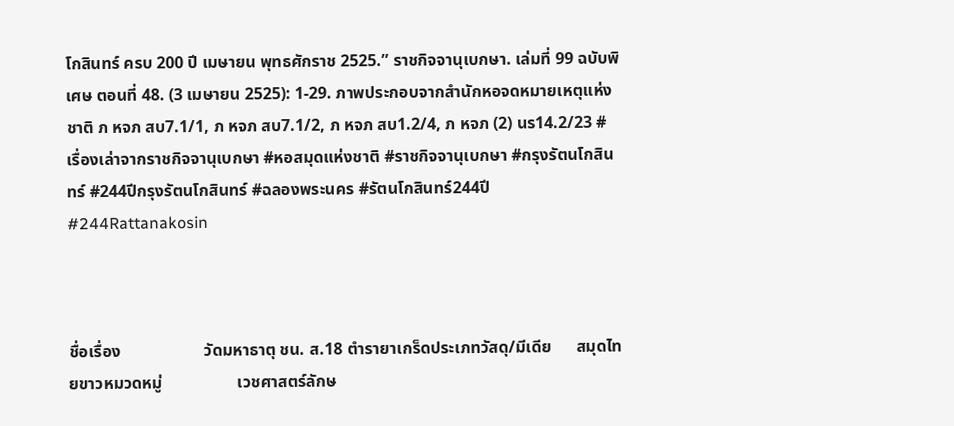โกสินทร์ ครบ 200 ปี เมษายน พุทธศักราช 2525.” ราชกิจจานุเบกษา. เล่มที่ 99 ฉบับพิเศษ ตอนที่ 48. (3 เมษายน 2525): 1-29. ภาพประกอบจากสำนักหอจดหมายเหตุแห่งชาติ ภ หจภ สบ7.1/1, ภ หจภ สบ7.1/2, ภ หจภ สบ1.2/4, ภ หจภ (2) นร14.2/23 #เรื่องเล่าจากราชกิจจานุเบกษา #หอสมุดแห่งชาติ #ราชกิจจานุเบกษา #กรุงรัตนโกสินทร์ #244ปีกรุงรัตนโกสินทร์ #ฉลองพระนคร #รัตนโกสินทร์244ปี #244Rattanakosin



ชื่อเรื่อง                    วัดมหาธาตุ ชน. ส.18 ตำรายาเกร็ดประเภทวัสดุ/มีเดีย      สมุดไทยขาวหมวดหมู่                  เวชศาสตร์ลักษ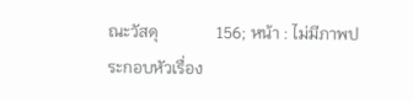ณะวัสดุ              156; หน้า : ไม่มีภาพประกอบหัวเรื่อง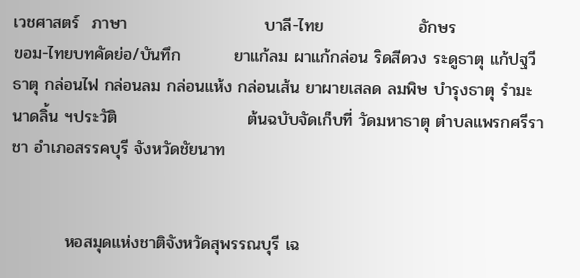เวชศาสตร์  ภาษา                       บาลี-ไทย                อักษร                       ขอม-ไทยบทคัดย่อ/บันทึก         ยาแก้ลม ผาแก้กล่อน ริดสีดวง ระดูธาตุ แก้ปฐวีธาตุ กล่อนไฟ กล่อนลม กล่อนแห้ง กล่อนเส้น ยาผายเสลด ลมพิษ บำรุงธาตุ รำมะนาดลิ้น ฯประวัติ                      ต้นฉบับจัดเก็บที่ วัดมหาธาตุ ตำบลแพรกศรีราชา อำเภอสรรคบุรี จังหวัดชัยนาท


         หอสมุดแห่งชาติจังหวัดสุพรรณบุรี เฉ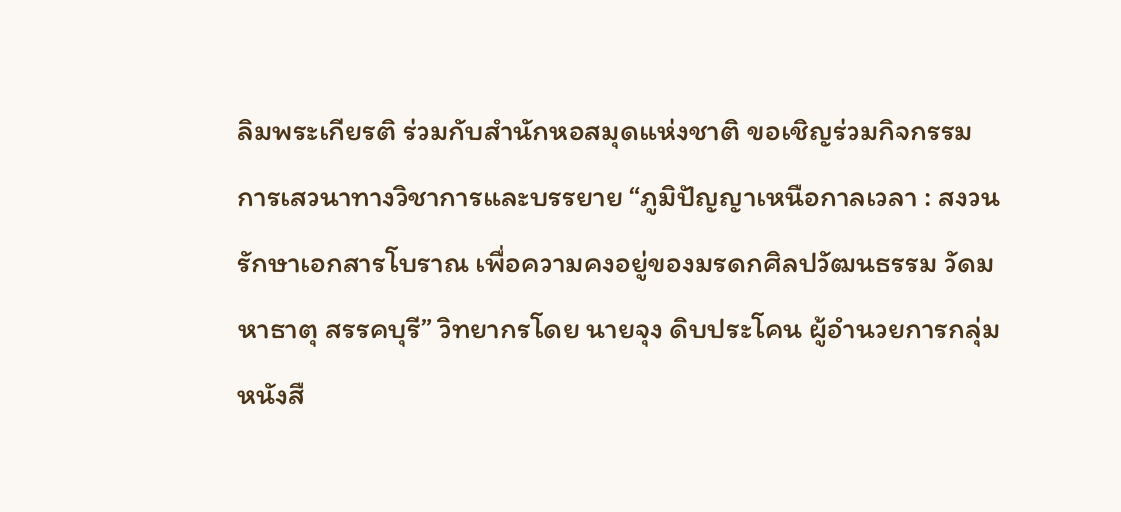ลิมพระเกียรติ ร่วมกับสำนักหอสมุดแห่งชาติ ขอเชิญร่วมกิจกรรมการเสวนาทางวิชาการและบรรยาย “ภูมิปัญญาเหนือกาลเวลา : สงวนรักษาเอกสารโบราณ เพื่อความคงอยู่ของมรดกศิลปวัฒนธรรม วัดมหาธาตุ สรรคบุรี” วิทยากรโดย นายจุง ดิบประโคน ผู้อํานวยการกลุ่มหนังสื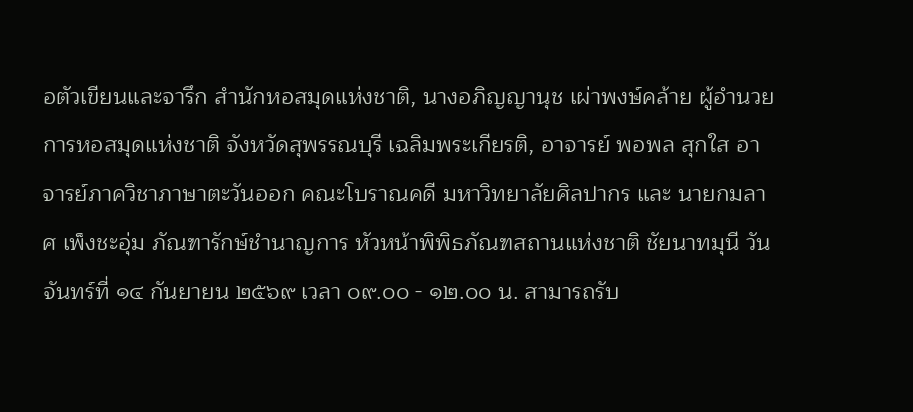อตัวเขียนและจารึก สำนักหอสมุดแห่งชาติ, นางอภิญญานุช เผ่าพงษ์คล้าย ผู้อํานวยการหอสมุดแห่งชาติ จังหวัดสุพรรณบุรี เฉลิมพระเกียรติ, อาจารย์ พอพล สุกใส อาจารย์ภาควิชาภาษาตะวันออก คณะโบราณคดี มหาวิทยาลัยศิลปากร และ นายกมลาศ เพ็งชะอุ่ม ภัณฑารักษ์ชํานาญการ หัวหน้าพิพิธภัณฑสถานแห่งชาติ ชัยนาทมุนี วันจันทร์ที่ ๑๔ กันยายน ๒๕๖๙ เวลา ๐๙.๐๐ - ๑๒.๐๐ น. สามารถรับ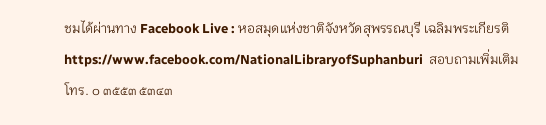ชมได้ผ่านทาง Facebook Live : หอสมุดแห่งชาติจังหวัดสุพรรณบุรี เฉลิมพระเกียรติ https://www.facebook.com/NationalLibraryofSuphanburi  สอบถามเพิ่มเติม โทร. ๐ ๓๕๕๓ ๕๓๔๓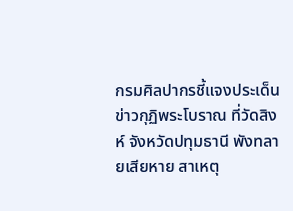กรมศิลปากรชี้แจงประเด็นข่าวกุฏิพระโบราณ ที่วัดสิงห์ จังหวัดปทุมธานี พังทลายเสียหาย สาเหตุ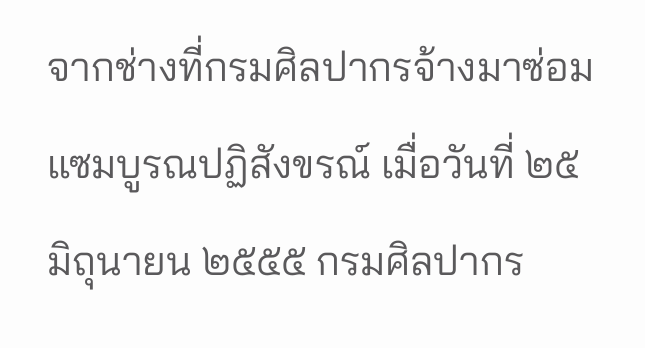จากช่างที่กรมศิลปากรจ้างมาซ่อมแซมบูรณปฏิสังขรณ์ เมื่อวันที่ ๒๕ มิถุนายน ๒๕๕๕ กรมศิลปากร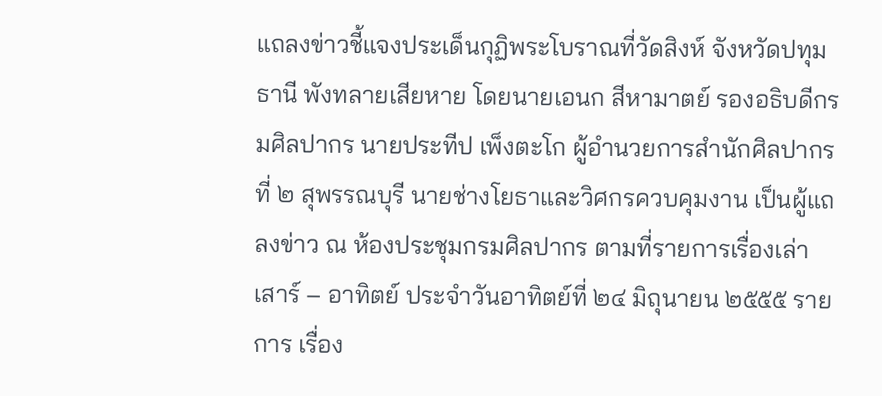แถลงข่าวชี้แจงประเด็นกุฏิพระโบราณที่วัดสิงห์ จังหวัดปทุมธานี พังทลายเสียหาย โดยนายเอนก สีหามาตย์ รองอธิบดีกรมศิลปากร นายประทีป เพ็งตะโก ผู้อำนวยการสำนักศิลปากรที่ ๒ สุพรรณบุรี นายช่างโยธาและวิศกรควบคุมงาน เป็นผู้แถลงข่าว ณ ห้องประชุมกรมศิลปากร ตามที่รายการเรื่องเล่าเสาร์ – อาทิตย์ ประจำวันอาทิตย์ที่ ๒๔ มิถุนายน ๒๕๕๕ รายการ เรื่อง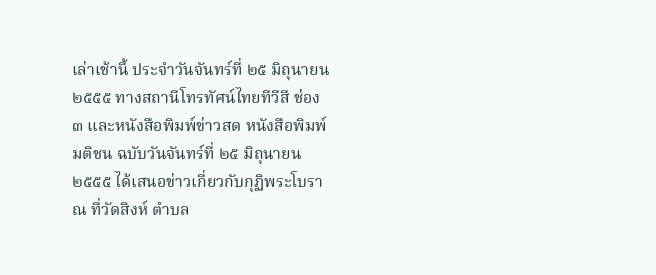เล่าเช้านี้ ประจำวันจันทร์ที่ ๒๕ มิถุนายน ๒๕๕๕ ทางสถานีโทรทัศน์ไทยทีวีสี ช่อง ๓ และหนังสือพิมพ์ข่าวสด หนังสือพิมพ์มติชน ฉบับวันจันทร์ที่ ๒๕ มิถุนายน ๒๕๕๕ ได้เสนอข่าวเกี่ยวกับกุฏิพระโบราณ ที่วัดสิงห์ ตำบล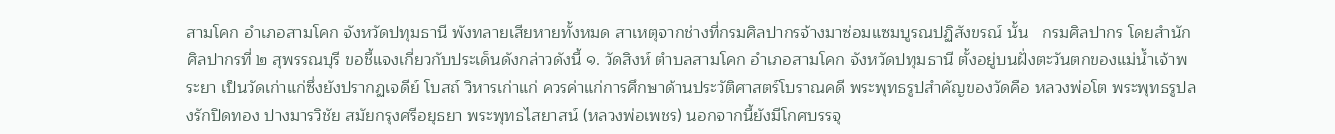สามโคก อำเภอสามโคก จังหวัดปทุมธานี พังทลายเสียหายทั้งหมด สาเหตุจากช่างที่กรมศิลปากรจ้างมาซ่อมแซมบูรณปฏิสังขรณ์ นั้น   กรมศิลปากร โดยสำนักศิลปากรที่ ๒ สุพรรณบุรี ขอชี้แจงเกี่ยวกับประเด็นดังกล่าวดังนี้ ๑. วัดสิงห์ ตำบลสามโคก อำเภอสามโคก จังหวัดปทุมธานี ตั้งอยู่บนฝั่งตะวันตกของแม่น้ำเจ้าพระยา เป็นวัดเก่าแก่ซึ่งยังปรากฏเจดีย์ โบสถ์ วิหารเก่าแก่ ควรค่าแก่การศึกษาด้านประวัติศาสตร์โบราณคดี พระพุทธรูปสำคัญของวัดคือ หลวงพ่อโต พระพุทธรูปลงรักปิดทอง ปางมารวิชัย สมัยกรุงศรีอยุธยา พระพุทธไสยาสน์ (หลวงพ่อเพชร) นอกจากนี้ยังมีโกศบรรจุ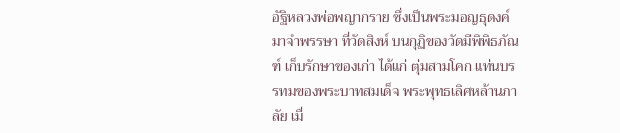อัฐิหลวงพ่อพญากราย ซึ่งเป็นพระมอญธุดงค์มาจำพรรษา ที่วัดสิงห์ บนกุฏิของวัดมีพิพิธภัณฑ์ เก็บรักษาของเก่า ได้แก่ ตุ่มสามโคก แท่นบรรทมของพระบาทสมเด็จ พระพุทธเลิศหล้านภาลัย เมื่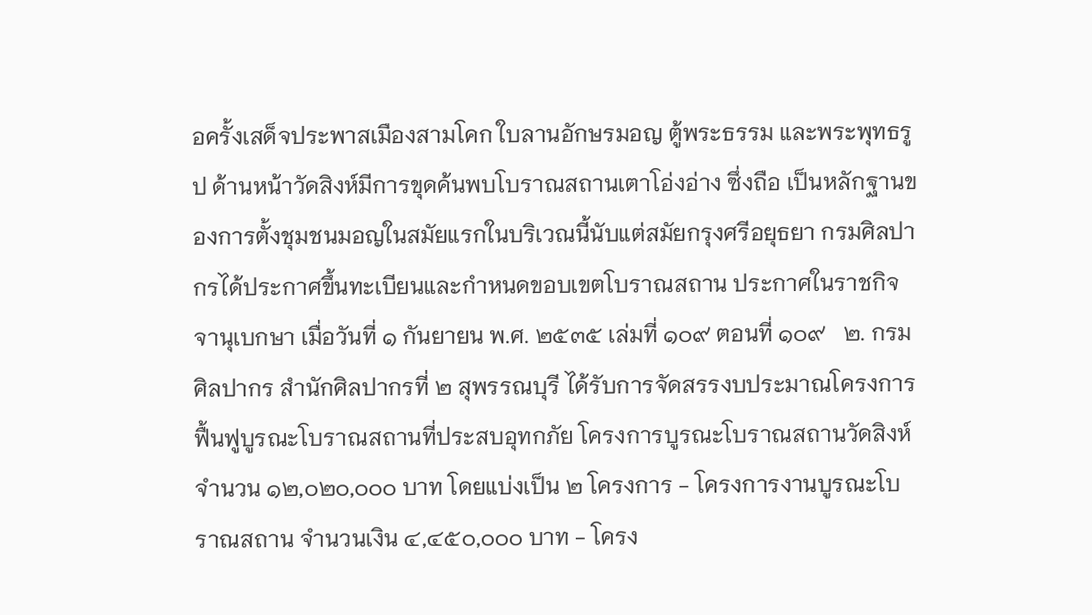อครั้งเสด็จประพาสเมืองสามโคก ใบลานอักษรมอญ ตู้พระธรรม และพระพุทธรูป ด้านหน้าวัดสิงห์มีการขุดค้นพบโบราณสถานเตาโอ่งอ่าง ซึ่งถือ เป็นหลักฐานของการตั้งชุมชนมอญในสมัยแรกในบริเวณนี้นับแต่สมัยกรุงศรีอยุธยา กรมศิลปากรได้ประกาศขึ้นทะเบียนและกำหนดขอบเขตโบราณสถาน ประกาศในราชกิจจานุเบกษา เมื่อวันที่ ๑ กันยายน พ.ศ. ๒๕๓๕ เล่มที่ ๑๐๙ ตอนที่ ๑๐๙   ๒. กรมศิลปากร สำนักศิลปากรที่ ๒ สุพรรณบุรี ได้รับการจัดสรรงบประมาณโครงการฟื้นฟูบูรณะโบราณสถานที่ประสบอุทกภัย โครงการบูรณะโบราณสถานวัดสิงห์ จำนวน ๑๒,๐๒๐,๐๐๐ บาท โดยแบ่งเป็น ๒ โครงการ - โครงการงานบูรณะโบราณสถาน จำนวนเงิน ๔,๔๕๐,๐๐๐ บาท - โครง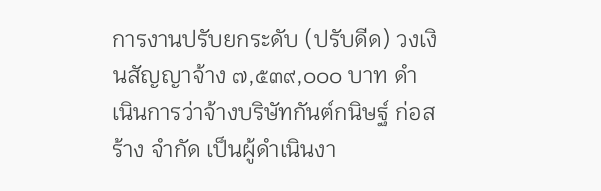การงานปรับยกระดับ (ปรับดีด) วงเงินสัญญาจ้าง ๗,๕๓๙,๐๐๐ บาท ดำเนินการว่าจ้างบริษัทกันต์กนิษฐ์ ก่อสร้าง จำกัด เป็นผู้ดำเนินงา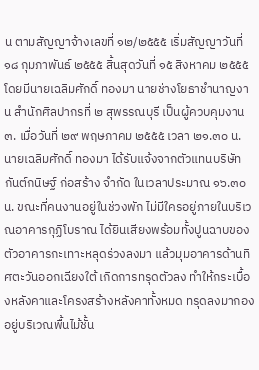น ตามสัญญาจ้างเลขที่ ๑๒/๒๕๕๕ เริ่มสัญญาวันที่ ๑๘ กุมภาพันธ์ ๒๕๕๕ สิ้นสุดวันที่ ๑๕ สิงหาคม ๒๕๕๕ โดยมีนายเฉลิมศักดิ์ ทองมา นายช่างโยธาชำนาญงาน สำนักศิลปากรที่ ๒ สุพรรณบุรี เป็นผู้ควบคุมงาน   ๓. เมื่อวันที่ ๒๙ พฤษภาคม ๒๕๕๕ เวลา ๒๑.๓๐ น. นายเฉลิมศักดิ์ ทองมา ได้รับแจ้งจากตัวแทนบริษัทกันต์กนิษฐ์ ก่อสร้าง จำกัด ในเวลาประมาณ ๑๖.๓๐ น. ขณะที่คนงานอยู่ในช่วงพัก ไม่มีใครอยู่ภายในบริเวณอาคารกุฏิโบราณ ได้ยินเสียงพร้อมทั้งปูนฉาบของตัวอาคารกะเทาะหลุดร่วงลงมา แล้วมุมอาคารด้านทิศตะวันออกเฉียงใต้ เกิดการทรุดตัวลง ทำให้กระเบื้องหลังคาและโครงสร้างหลังคาทั้งหมด ทรุดลงมากองอยู่บริเวณพื้นไม้ชั้น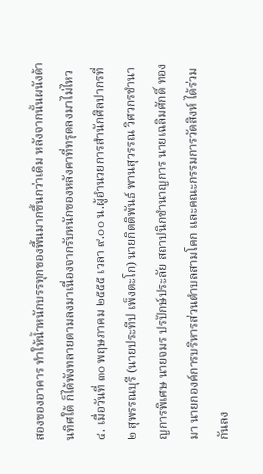สองของอาคาร ทำให้น้ำหนักบรรทุกของพื้นมากขึ้นกว่าเดิม หลังจากนั้นผนังด้านทิศใต้ ก็ได้พังทลายตามลงมาเนื่องจากรับหนักของหลังคาที่ทรุดลงมาไม่ไหว   ๔. เมื่อวันที่ ๓๐ พฤษภาคม ๒๕๕๕ เวลา ๙.๐๐ น.ผู้อำนวยการสำนักศิลปากรที่ ๒ สุพรรณบุรี (นายประทีป เพ็งตะโก) นายกิตติพันธ์ พานสุวรรณ วิศวกรชำนาญการพิเศษ นายจมร ปรปักษ์ประลัย สถาปนิกชำนาญการ นายเฉลิมศักดิ์ ทองมา นายกองค์การบริหารส่วนตำบลสามโคก และคณะกรรมการวัดสิงห์ ได้ร่วมกันลง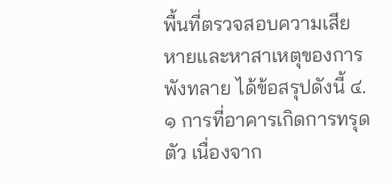พื้นที่ตรวจสอบความเสียหายและหาสาเหตุของการพังทลาย ได้ข้อสรุปดังนี้ ๔.๑ การที่อาคารเกิดการทรุดตัว เนื่องจาก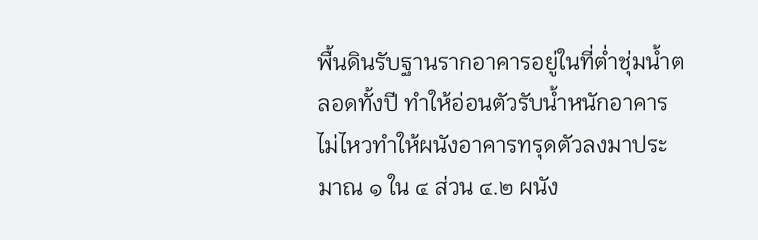พื้นดินรับฐานรากอาคารอยู่ในที่ต่ำชุ่มน้ำตลอดทั้งปี ทำให้อ่อนตัวรับน้ำหนักอาคารไม่ไหวทำให้ผนังอาคารทรุดตัวลงมาประมาณ ๑ ใน ๔ ส่วน ๔.๒ ผนัง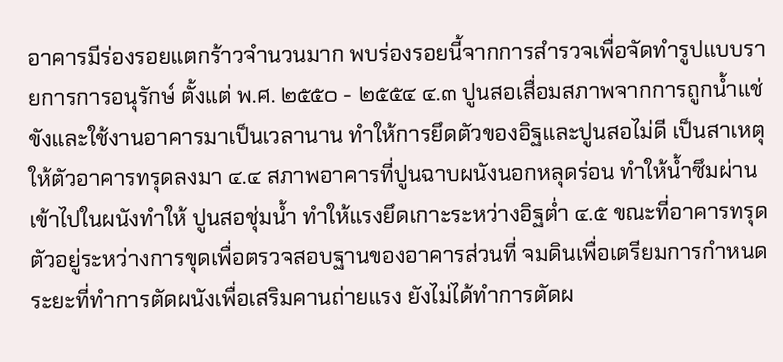อาคารมีร่องรอยแตกร้าวจำนวนมาก พบร่องรอยนี้จากการสำรวจเพื่อจัดทำรูปแบบรายการการอนุรักษ์ ตั้งแต่ พ.ศ. ๒๕๕๐ - ๒๕๕๔ ๔.๓ ปูนสอเสื่อมสภาพจากการถูกน้ำแช่ขังและใช้งานอาคารมาเป็นเวลานาน ทำให้การยึดตัวของอิฐและปูนสอไม่ดี เป็นสาเหตุให้ตัวอาคารทรุดลงมา ๔.๔ สภาพอาคารที่ปูนฉาบผนังนอกหลุดร่อน ทำให้น้ำซึมผ่านเข้าไปในผนังทำให้ ปูนสอชุ่มน้ำ ทำให้แรงยึดเกาะระหว่างอิฐต่ำ ๔.๕ ขณะที่อาคารทรุดตัวอยู่ระหว่างการขุดเพื่อตรวจสอบฐานของอาคารส่วนที่ จมดินเพื่อเตรียมการกำหนดระยะที่ทำการตัดผนังเพื่อเสริมคานถ่ายแรง ยังไม่ได้ทำการตัดผ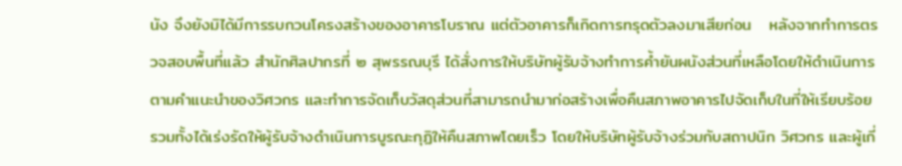นัง จึงยังมิได้มีการรบกวนโครงสร้างของอาคารโบราณ แต่ตัวอาคารก็เกิดการทรุดตัวลงมาเสียก่อน   หลังจากทำการตรวจสอบพื้นที่แล้ว สำนักศิลปากรที่ ๒ สุพรรณบุรี ได้สั่งการให้บริษัทผู้รับจ้างทำการค้ำยันผนังส่วนที่เหลือโดยให้ดำเนินการตามคำแนะนำของวิศวกร และทำการจัดเก็บวัสดุส่วนที่สามารถนำมาก่อสร้างเพื่อคืนสภาพอาคารไปจัดเก็บในที่ให้เรียบร้อย รวมทั้งได้เร่งรัดให้ผู้รับจ้างดำเนินการบูรณะกุฏิให้คืนสภาพโดยเร็ว โดยให้บริษัทผู้รับจ้างร่วมกับสถาปนิก วิศวกร และผู้เกี่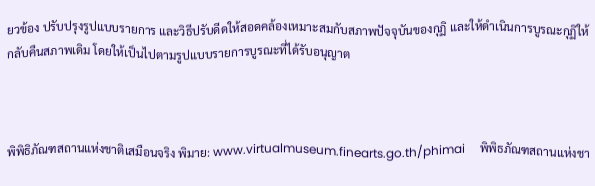ยวข้อง ปรับปรุงรูปแบบรายการ และวิธีปรับดีดให้สอดคล้องเหมาะสมกับสภาพปัจจุบันของกุฏิ และให้ดำเนินการบูรณะกุฏิให้กลับคืนสภาพเดิม โดยให้เป็นไปตามรูปแบบรายการบูรณะที่ได้รับอนุญาต



พิพิธิภัณฑสถานแห่งชาติเสมือนจริง พิมาย: www.virtualmuseum.finearts.go.th/phimai     พิพิธภัณฑสถานแห่งชา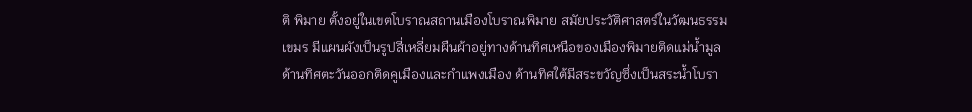ติ พิมาย ตั้งอยู่ในเขตโบราณสถานเมืองโบราณพิมาย สมัยประวัติศาสตร์ในวัฒนธรรมเขมร มีแผนผังเป็นรูปสี่เหลี่ยมผืนผ้าอยู่ทางด้านทิศเหนือของเมืองพิมายติดแม่น้ำมูล ด้านทิศตะวันออกติดคูเมืองและกำแพงเมือง ด้านทิศใต้มีสระขวัญซึ่งเป็นสระน้ำโบรา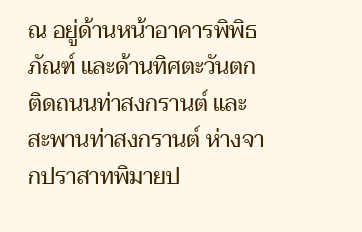ณ อยู่ด้านหน้าอาคารพิพิธภัณฑ์ และด้านทิศตะวันตกติดถนนท่าสงกรานต์ และสะพานท่าสงกรานต์ ห่างจากปราสาทพิมายป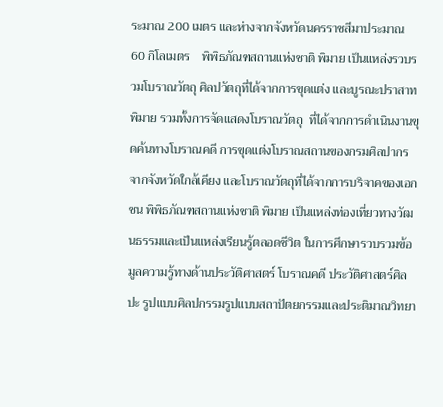ระมาณ 200 เมตร และห่างจากจังหวัดนครราชสีมาประมาณ 60 กิโลเมตร    พิพิธภัณฑสถานแห่งชาติ พิมาย เป็นแหล่งรวบรวมโบราณวัตถุ ศิลปวัตถุที่ได้จากการขุดแต่ง และบูรณะปราสาทพิมาย รวมทั้งการจัดแสดงโบราณวัตถุ  ที่ได้จากการดำเนินงานขุดค้นทางโบราณคดี การขุดแต่งโบราณสถานของกรมศิลปากรจากจังหวัดใกล้เคียง และโบราณวัตถุที่ได้จากการบริจาคของเอกชน พิพิธภัณฑสถานแห่งชาติ พิมาย เป็นแหล่งท่องเที่ยวทางวัฒนธรรมและเป็นแหล่งเรียนรู้ตลอดชีวิต ในการศึกษารวบรวมข้อมูลความรู้ทางด้านประวัติศาสตร์ โบราณคดี ประวัติศาสตร์ศิลปะ รูปแบบศิลปกรรมรูปแบบสถาปัตยกรรมและประติมาณวิทยา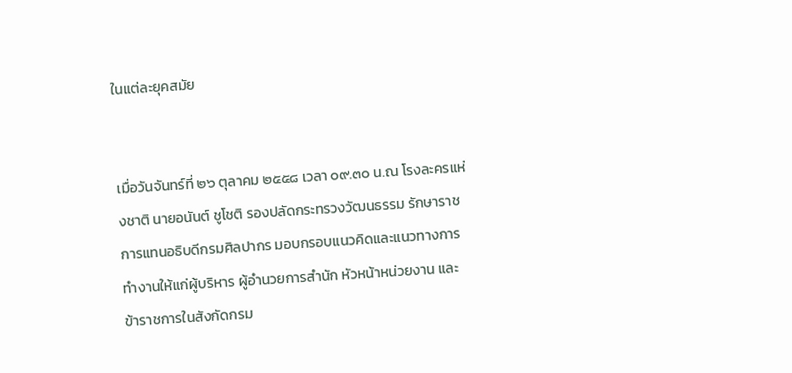ในแต่ละยุคสมัย


เมื่อวันจันทร์ที่ ๒๖ ตุลาคม ๒๕๕๘ เวลา ๐๙.๓๐ น.ณ โรงละครแห่งชาติ นายอนันต์ ชูโชติ รองปลัดกระทรวงวัฒนธรรม รักษาราชการแทนอธิบดีกรมศิลปากร มอบกรอบแนวคิดและแนวทางการทำงานให้แก่ผู้บริหาร ผู้อำนวยการสำนัก หัวหน้าหน่วยงาน และข้าราชการในสังกัดกรม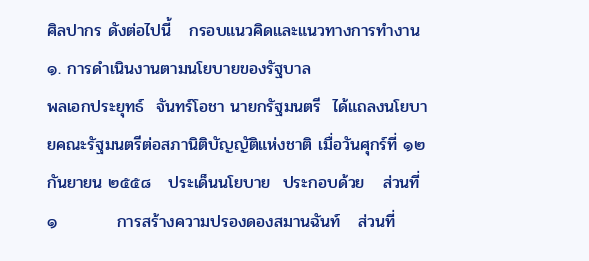ศิลปากร ดังต่อไปนี้   กรอบแนวคิดและแนวทางการทำงาน   ๑. การดำเนินงานตามนโยบายของรัฐบาล                       พลเอกประยุทธ์  จันทร์โอชา นายกรัฐมนตรี  ได้แถลงนโยบายคณะรัฐมนตรีต่อสภานิติบัญญัติแห่งชาติ เมื่อวันศุกร์ที่ ๑๒ กันยายน ๒๕๕๘   ประเด็นนโยบาย  ประกอบด้วย   ส่วนที่ ๑          การสร้างความปรองดองสมานฉันท์   ส่วนที่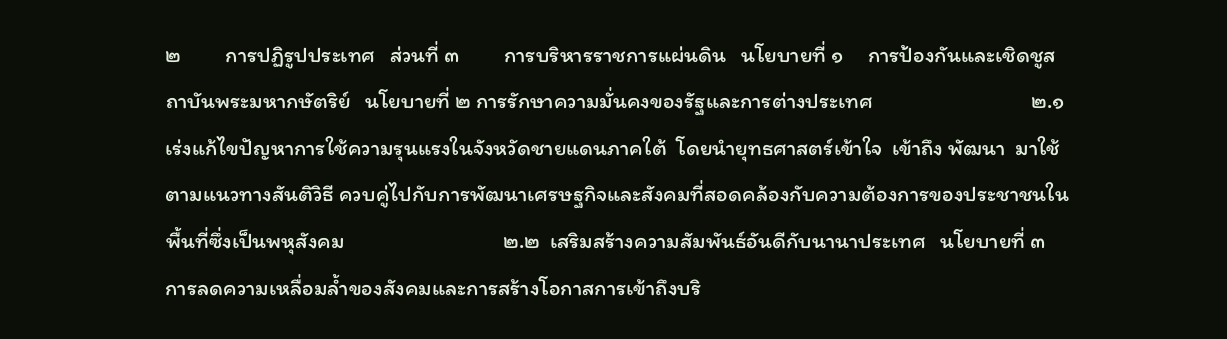๒         การปฏิรูปประเทศ   ส่วนที่ ๓         การบริหารราชการแผ่นดิน   นโยบายที่ ๑     การป้องกันและเชิดชูสถาบันพระมหากษัตริย์   นโยบายที่ ๒ การรักษาความมั่นคงของรัฐและการต่างประเทศ                                ๒.๑  เร่งแก้ไขปัญหาการใช้ความรุนแรงในจังหวัดชายแดนภาคใต้  โดยนำยุทธศาสตร์เข้าใจ  เข้าถึง พัฒนา  มาใช้ตามแนวทางสันติวิธี ควบคู่ไปกับการพัฒนาเศรษฐกิจและสังคมที่สอดคล้องกับความต้องการของประชาชนในพื้นที่ซึ่งเป็นพหุสังคม                                ๒.๒  เสริมสร้างความสัมพันธ์อันดีกับนานาประเทศ   นโยบายที่ ๓  การลดความเหลื่อมล้ำของสังคมและการสร้างโอกาสการเข้าถึงบริ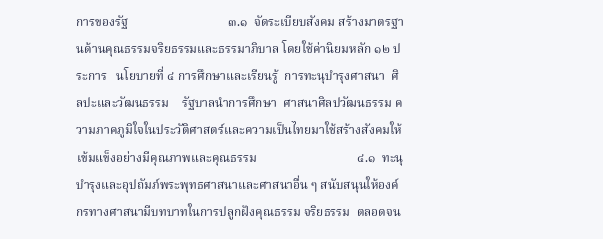การของรัฐ                                ๓.๑  จัดระเบียบสังคม สร้างมาตรฐานด้านคุณธรรมจริยธรรมและธรรมาภิบาล โดยใช้ค่านิยมหลัก ๑๒ ประการ   นโยบายที่ ๔ การศึกษาและเรียนรู้  การทะนุบำรุงศาสนา  ศิลปะและวัฒนธรรม    รัฐบาลนำการศึกษา  ศาสนาศิลปวัฒนธรรม ความภาคภูมิใจในประวัติศาสตร์และความเป็นไทยมาใช้สร้างสังคมให้เข้มแข็งอย่างมีคุณภาพและคุณธรรม                                ๔.๑  ทะนุบำรุงและอุปถัมภ์พระพุทธศาสนาและศาสนาอื่น ๆ สนับสนุนให้องค์กรทางศาสนามีบทบาทในการปลูกฝังคุณธรรม จริยธรรม  ตลอดจน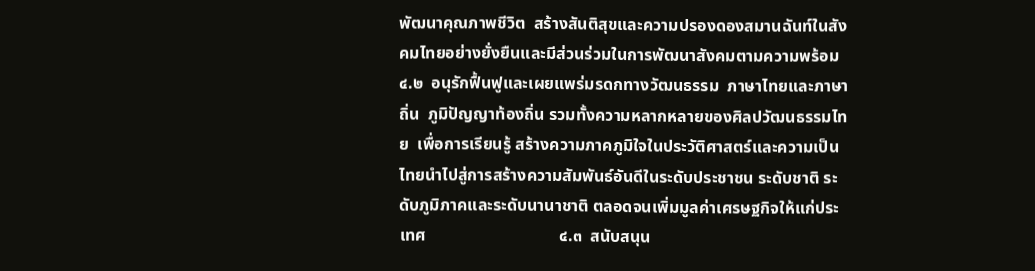พัฒนาคุณภาพชีวิต  สร้างสันติสุขและความปรองดองสมานฉันท์ในสังคมไทยอย่างยั่งยืนและมีส่วนร่วมในการพัฒนาสังคมตามความพร้อม                                ๔.๒  อนุรักฟื้นฟูและเผยแพร่มรดกทางวัฒนธรรม  ภาษาไทยและภาษาถิ่น  ภูมิปัญญาท้องถิ่น รวมทั้งความหลากหลายของศิลปวัฒนธรรมไทย  เพื่อการเรียนรู้ สร้างความภาคภูมิใจในประวัติศาสตร์และความเป็นไทยนำไปสู่การสร้างความสัมพันธ์อันดีในระดับประชาชน ระดับชาติ ระดับภูมิภาคและระดับนานาชาติ ตลอดจนเพิ่มมูลค่าเศรษฐกิจให้แก่ประเทศ                                ๔.๓  สนับสนุน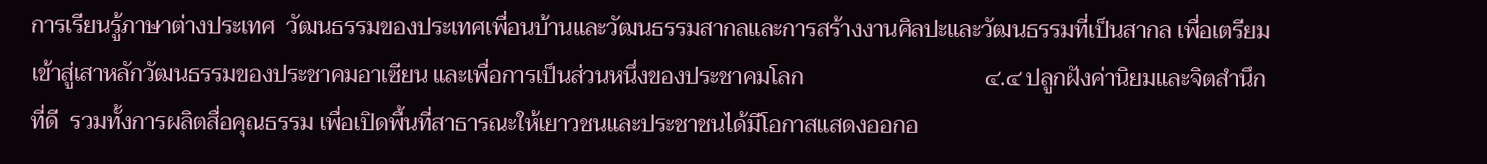การเรียนรู้ภาษาต่างประเทศ  วัฒนธรรมของประเทศเพื่อนบ้านและวัฒนธรรมสากลและการสร้างงานศิลปะและวัฒนธรรมที่เป็นสากล เพื่อเตรียมเข้าสู่เสาหลักวัฒนธรรมของประชาคมอาเซียน และเพื่อการเป็นส่วนหนึ่งของประชาคมโลก                                ๔.๔ ปลูกฝังค่านิยมและจิตสำนึกที่ดี  รวมทั้งการผลิตสื่อคุณธรรม เพื่อเปิดพื้นที่สาธารณะให้เยาวชนและประชาชนได้มีโอกาสแสดงออกอ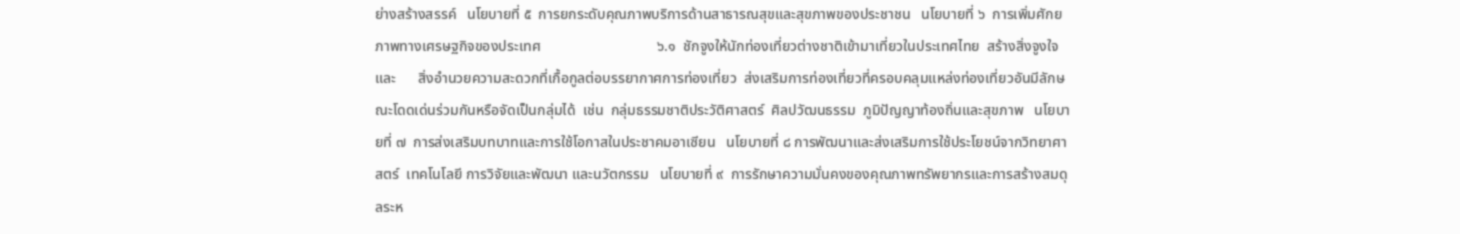ย่างสร้างสรรค์   นโยบายที่ ๕  การยกระดับคุณภาพบริการด้านสาธารณสุขและสุขภาพของประชาชน   นโยบายที่ ๖  การเพิ่มศักยภาพทางเศรษฐกิจของประเทศ                                ๖.๑  ชักจูงให้นักท่องเที่ยวต่างชาติเข้ามาเที่ยวในประเทศไทย  สร้างสิ่งจูงใจและ      สิ่งอำนวยความสะดวกที่เกื้อกูลต่อบรรยากาศการท่องเที่ยว  ส่งเสริมการท่องเที่ยวที่ครอบคลุมแหล่งท่องเที่ยวอันมีลักษณะโดดเด่นร่วมกันหรือจัดเป็นกลุ่มได้  เช่น  กลุ่มธรรมชาติประวัติศาสตร์  ศิลปวัฒนธรรม  ภูมิปัญญาท้องถิ่นและสุขภาพ   นโยบายที่ ๗  การส่งเสริมบทบาทและการใช้โอกาสในประชาคมอาเซียน   นโยบายที่ ๘ การพัฒนาและส่งเสริมการใช้ประโยชน์จากวิทยาศาสตร์  เทคโนโลยี การวิจัยและพัฒนา และนวัตกรรม   นโยบายที่ ๙  การรักษาความมั่นคงของคุณภาพทรัพยากรและการสร้างสมดุลระห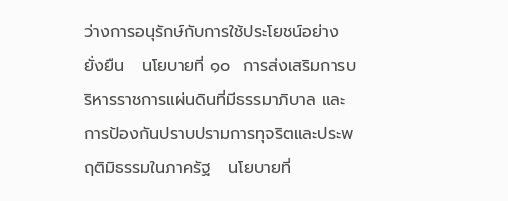ว่างการอนุรักษ์กับการใช้ประโยชน์อย่างยั่งยืน   นโยบายที่ ๑๐  การส่งเสริมการบริหารราชการแผ่นดินที่มีธรรมาภิบาล และการป้องกันปราบปรามการทุจริตและประพฤติมิธรรมในภาครัฐ   นโยบายที่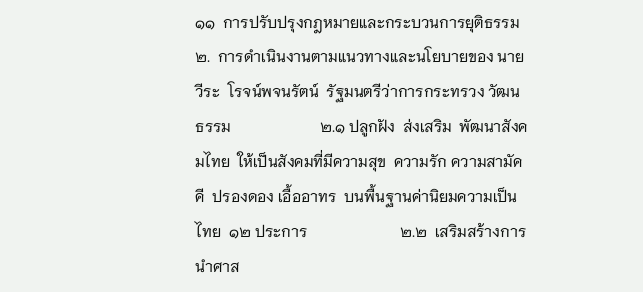๑๑  การปรับปรุงกฎหมายและกระบวนการยุติธรรม   ๒.  การดำเนินงานตามแนวทางและนโยบายของ นายวีระ  โรจน์พจนรัตน์  รัฐมนตรีว่าการกระทรวง วัฒนธรรม                       ๒.๑ ปลูกฝัง  ส่งเสริม  พัฒนาสังคมไทย  ให้เป็นสังคมที่มีความสุข  ความรัก ความสามัคคี  ปรองดอง เอื้ออาทร  บนพื้นฐานค่านิยมความเป็นไทย  ๑๒ ประการ                        ๒.๒  เสริมสร้างการนำศาส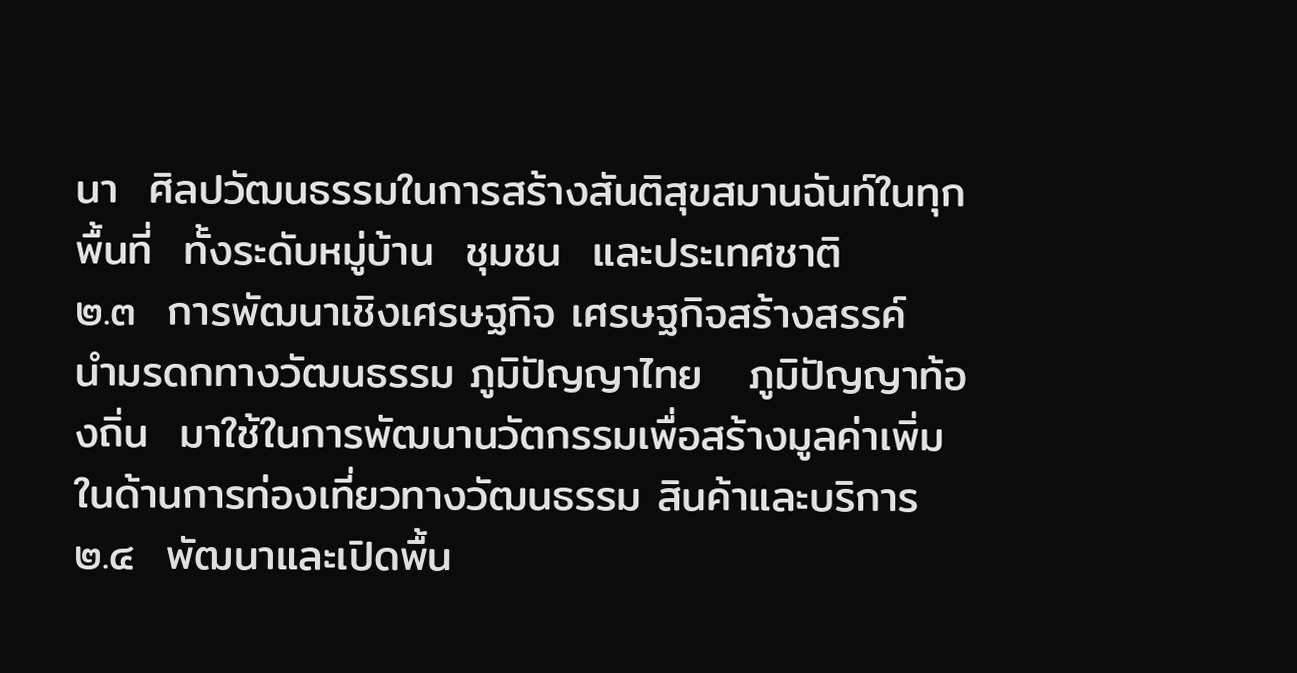นา  ศิลปวัฒนธรรมในการสร้างสันติสุขสมานฉันท์ในทุกพื้นที่  ทั้งระดับหมู่บ้าน  ชุมชน  และประเทศชาติ                       ๒.๓  การพัฒนาเชิงเศรษฐกิจ เศรษฐกิจสร้างสรรค์  นำมรดกทางวัฒนธรรม ภูมิปัญญาไทย   ภูมิปัญญาท้องถิ่น  มาใช้ในการพัฒนานวัตกรรมเพื่อสร้างมูลค่าเพิ่มในด้านการท่องเที่ยวทางวัฒนธรรม สินค้าและบริการ                       ๒.๔  พัฒนาและเปิดพื้น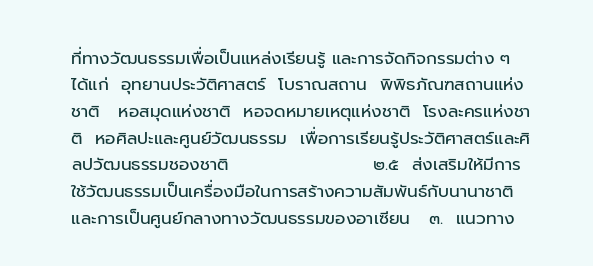ที่ทางวัฒนธรรมเพื่อเป็นแหล่งเรียนรู้ และการจัดกิจกรรมต่าง ๆ ได้แก่  อุทยานประวัติศาสตร์  โบราณสถาน  พิพิธภัณฑสถานแห่งชาติ   หอสมุดแห่งชาติ  หอจดหมายเหตุแห่งชาติ  โรงละครแห่งชาติ  หอศิลปะและศูนย์วัฒนธรรม  เพื่อการเรียนรู้ประวัติศาสตร์และศิลปวัฒนธรรมชองชาติ                       ๒.๕  ส่งเสริมให้มีการใช้วัฒนธรรมเป็นเครื่องมือในการสร้างความสัมพันธ์กับนานาชาติ  และการเป็นศูนย์กลางทางวัฒนธรรมของอาเซียน   ๓.  แนวทาง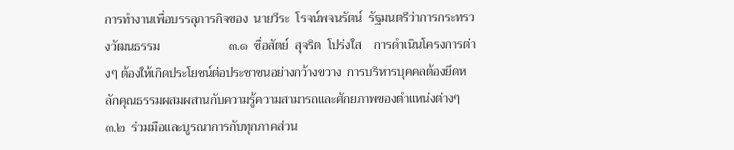การทำงานเพื่อบรรลุภารกิจของ  นายวีระ  โรจน์พจนรัตน์  รัฐมนตรีว่าการกระทรวงวัฒนธรรม                      ๓.๑  ซื่อสัตย์  สุจริต  โปร่งใส    การดำเนินโครงการต่างๆ ต้องให้เกิดประโยชน์ต่อประชาชนอย่างกว้างขวาง  การบริหารบุคคลต้องยึดหลักคุณธรรมผสมผสานกับความรู้ความสามารถและศักยภาพของตำแหน่งต่างๆ                      ๓.๒  ร่วมมือและบูรณาการกับทุกภาคส่วน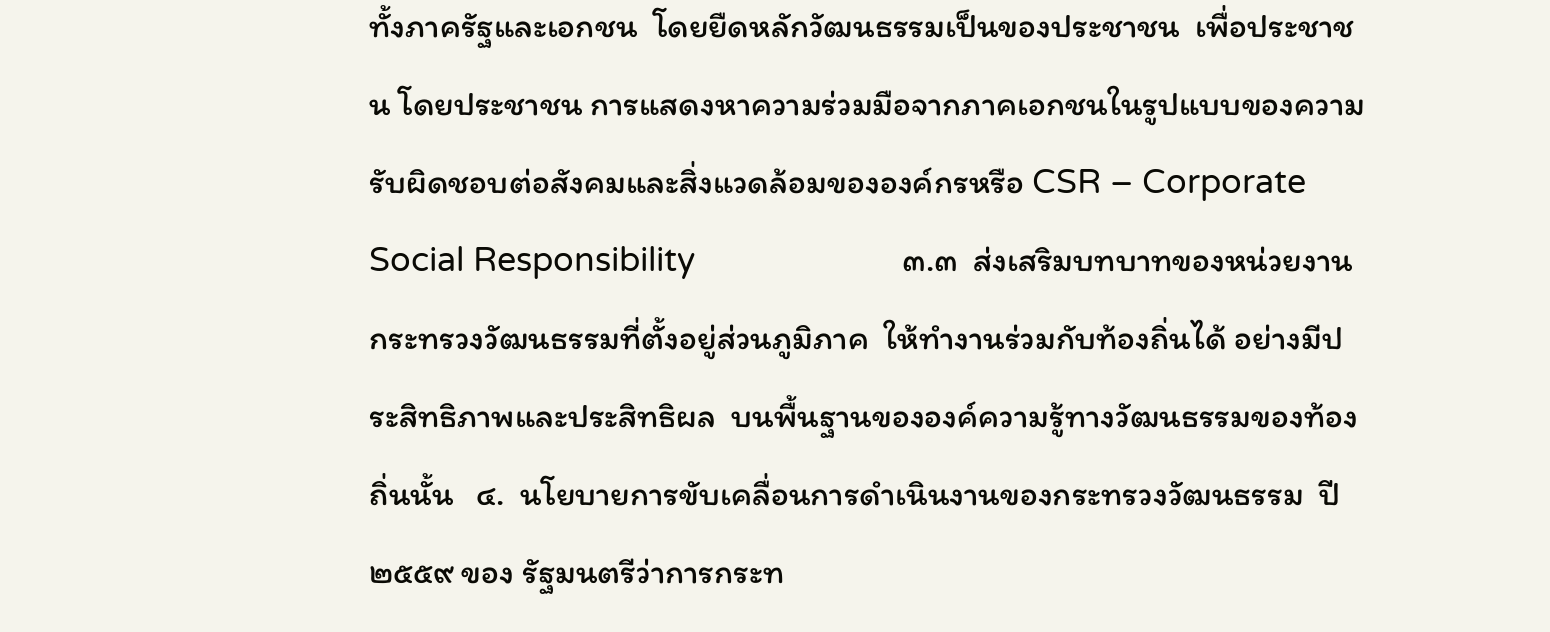ทั้งภาครัฐและเอกชน  โดยยืดหลักวัฒนธรรมเป็นของประชาชน  เพื่อประชาชน โดยประชาชน การแสดงหาความร่วมมือจากภาคเอกชนในรูปแบบของความรับผิดชอบต่อสังคมและสิ่งแวดล้อมขององค์กรหรือ CSR – Corporate  Social Responsibility                       ๓.๓  ส่งเสริมบทบาทของหน่วยงานกระทรวงวัฒนธรรมที่ตั้งอยู่ส่วนภูมิภาค  ให้ทำงานร่วมกับท้องถิ่นได้ อย่างมีประสิทธิภาพและประสิทธิผล  บนพื้นฐานขององค์ความรู้ทางวัฒนธรรมของท้องถิ่นนั้น   ๔.  นโยบายการขับเคลื่อนการดำเนินงานของกระทรวงวัฒนธรรม  ปี ๒๕๕๙ ของ รัฐมนตรีว่าการกระท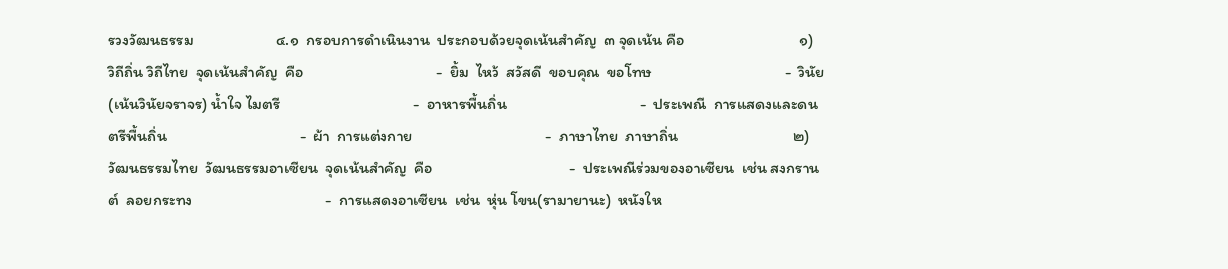รวงวัฒนธรรม                       ๔.๑  กรอบการดำเนินงาน  ประกอบด้วยจุดเน้นสำคัญ  ๓ จุดเน้น คือ                                ๑)  วิถีถิ่น วิถีไทย  จุดเน้นสำคัญ  คือ                                     -  ยิ้ม  ไหว้  สวัสดี  ขอบคุณ  ขอโทษ                                     -  วินัย (เน้นวินัยจราจร) น้ำใจ ไมตรี                                     -  อาหารพื้นถิ่น                                     -  ประเพณี  การแสดงและดนตรีพื้นถิ่น                                     -  ผ้า  การแต่งกาย                                     -  ภาษาไทย  ภาษาถิ่น                                ๒)  วัฒนธรรมไทย  วัฒนธรรมอาเซียน  จุดเน้นสำคัญ  คือ                                      -  ประเพณีร่วมของอาเซียน  เช่น สงกรานต์  ลอยกระทง                                     -  การแสดงอาเซียน  เช่น  หุ่น โขน(รามายานะ)  หนังให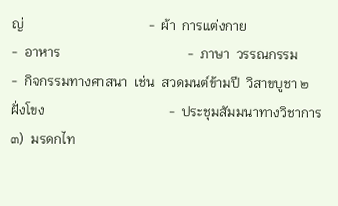ญ่                                     -  ผ้า  การแต่งกาย                                     -  อาหาร                                      -  ภาษา  วรรณกรรม                                     -  กิจกรรมทางศาสนา  เช่น  สวดมนต์ข้ามปี  วิสาขบูชา ๒ ฝั่งโขง                                     -  ประชุมสัมมนาทางวิชาการ                                ๓)  มรดกไท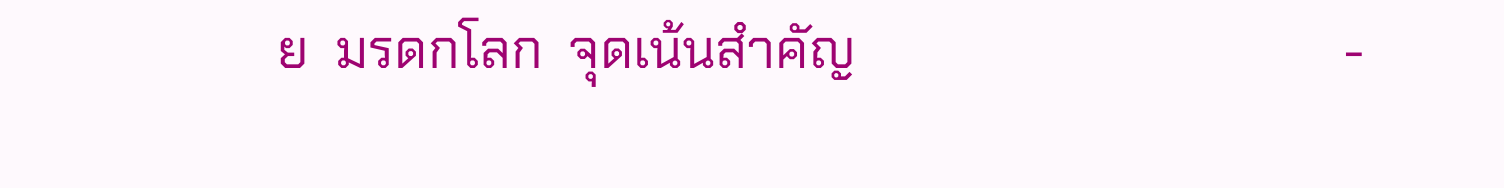ย  มรดกโลก  จุดเน้นสำคัญ                                     -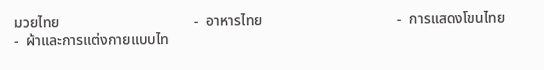มวยไทย                                     -  อาหารไทย                                     -  การแสดงโขนไทย                                     -  ผ้าและการแต่งกายแบบไท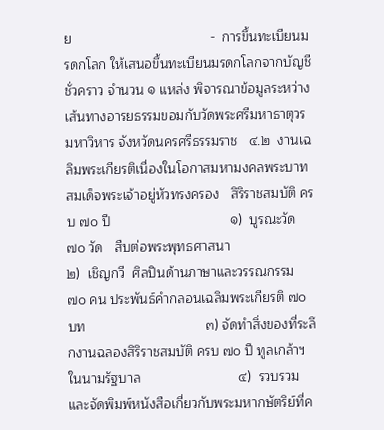ย                                     -  การขึ้นทะเบียนมรดกโลก ให้เสนอขึ้นทะเบียนมรดกโลกจากบัญชีชั่วคราว จำนวน ๑ แหล่ง พิจารณาข้อมูลระหว่างเส้นทางอารยธรรมขอมกับวัดพระศรีมหาธาตุวรมหาวิหาร จังหวัดนครศรีธรรมราช   ๔.๒  งานเฉลิมพระเกียรติเนื่องในโอกาสมหามงคลพระบาทสมเด็จพระเจ้าอยู่หัวทรงครอง   สิริราชสมบัติ ครบ ๗๐ ปี                                ๑)  บูรณะวัด  ๗๐ วัด   สืบต่อพระพุทธศาสนา                                ๒)  เชิญกวี  ศิลปินด้านภาษาและวรรณกรรม ๗๐ คน ประพันธ์คำกลอนเฉลิมพระเกียรติ ๗๐ บท                                ๓) จัดทำสิ่งของที่ระลึกงานฉลองสิริราชสมบัติ ครบ ๗๐ ปี ทูลเกล้าฯในนามรัฐบาล                          ๔)  รวบรวมและจัดพิมพ์หนังสือเกี่ยวกับพระมหากษัตริย์ที่ค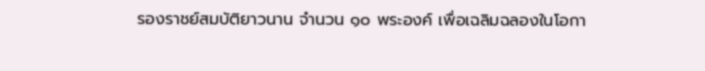รองราชย์สมบัติยาวนาน จำนวน ๑๐ พระองค์ เพื่อเฉลิมฉลองในโอกา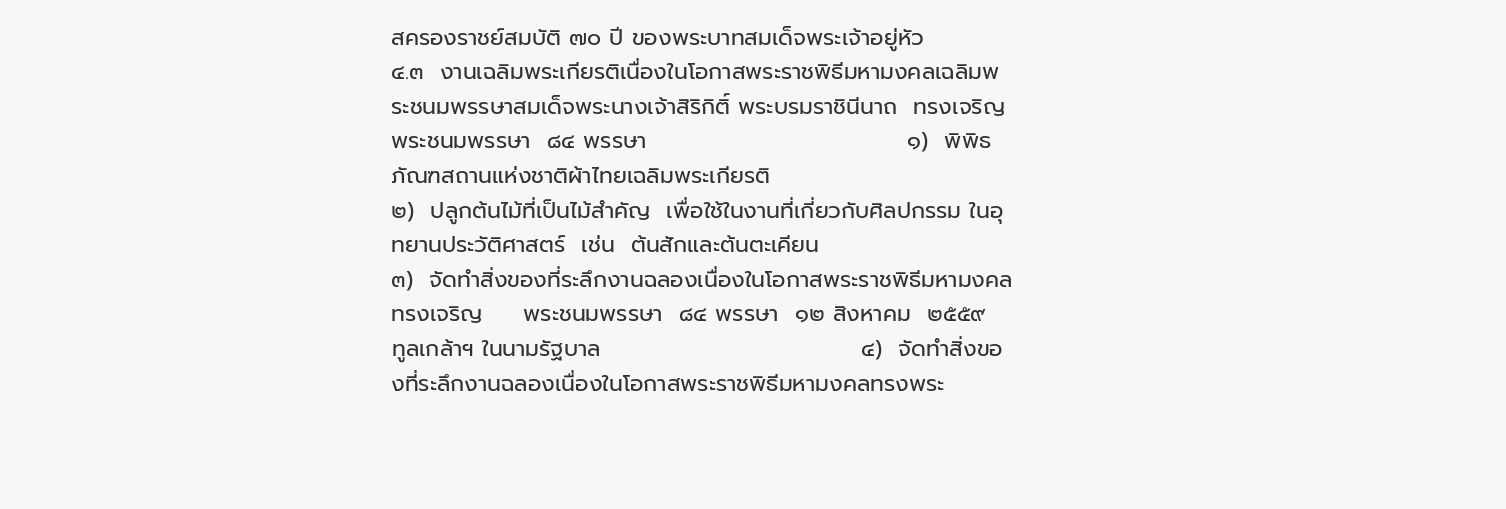สครองราชย์สมบัติ ๗๐ ปี ของพระบาทสมเด็จพระเจ้าอยู่หัว                       ๔.๓  งานเฉลิมพระเกียรติเนื่องในโอกาสพระราชพิธีมหามงคลเฉลิมพระชนมพรรษาสมเด็จพระนางเจ้าสิริกิติ์ พระบรมราชินีนาถ  ทรงเจริญพระชนมพรรษา  ๘๔ พรรษา                                ๑)  พิพิธภัณฑสถานแห่งชาติผ้าไทยเฉลิมพระเกียรติ                                ๒)  ปลูกต้นไม้ที่เป็นไม้สำคัญ  เพื่อใช้ในงานที่เกี่ยวกับศิลปกรรม ในอุทยานประวัติศาสตร์  เช่น  ต้นสักและต้นตะเคียน                                ๓)  จัดทำสิ่งของที่ระลึกงานฉลองเนื่องในโอกาสพระราชพิธีมหามงคลทรงเจริญ     พระชนมพรรษา  ๘๔ พรรษา  ๑๒ สิงหาคม  ๒๕๕๙  ทูลเกล้าฯ ในนามรัฐบาล                                ๔)  จัดทำสิ่งของที่ระลึกงานฉลองเนื่องในโอกาสพระราชพิธีมหามงคลทรงพระ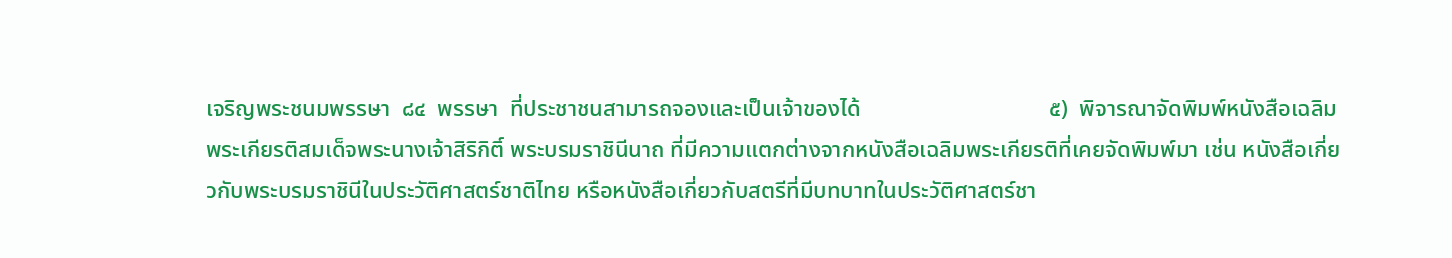เจริญพระชนมพรรษา  ๘๔  พรรษา  ที่ประชาชนสามารถจองและเป็นเจ้าของได้                                 ๕)  พิจารณาจัดพิมพ์หนังสือเฉลิมพระเกียรติสมเด็จพระนางเจ้าสิริกิติ์ พระบรมราชินีนาถ ที่มีความแตกต่างจากหนังสือเฉลิมพระเกียรติที่เคยจัดพิมพ์มา เช่น หนังสือเกี่ยวกับพระบรมราชินีในประวัติศาสตร์ชาติไทย หรือหนังสือเกี่ยวกับสตรีที่มีบทบาทในประวัติศาสตร์ชา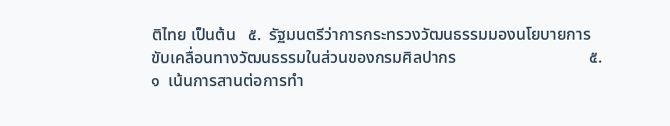ติไทย เป็นต้น   ๕.  รัฐมนตรีว่าการกระทรวงวัฒนธรรมมองนโยบายการขับเคลื่อนทางวัฒนธรรมในส่วนของกรมศิลปากร                                ๕.๑  เน้นการสานต่อการทำ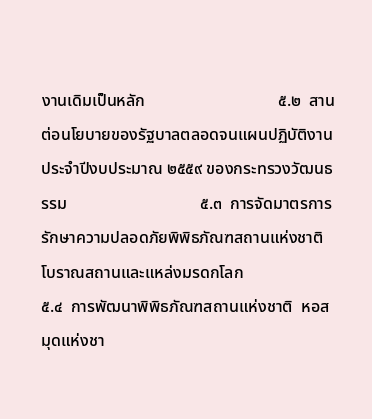งานเดิมเป็นหลัก                                ๕.๒  สานต่อนโยบายของรัฐบาลตลอดจนแผนปฏิบัติงานประจำปีงบประมาณ ๒๕๕๙ ของกระทรวงวัฒนธรรม                                ๕.๓  การจัดมาตรการรักษาความปลอดภัยพิพิธภัณฑสถานแห่งชาติ โบราณสถานและแหล่งมรดกโลก                                ๕.๔  การพัฒนาพิพิธภัณฑสถานแห่งชาติ  หอสมุดแห่งชา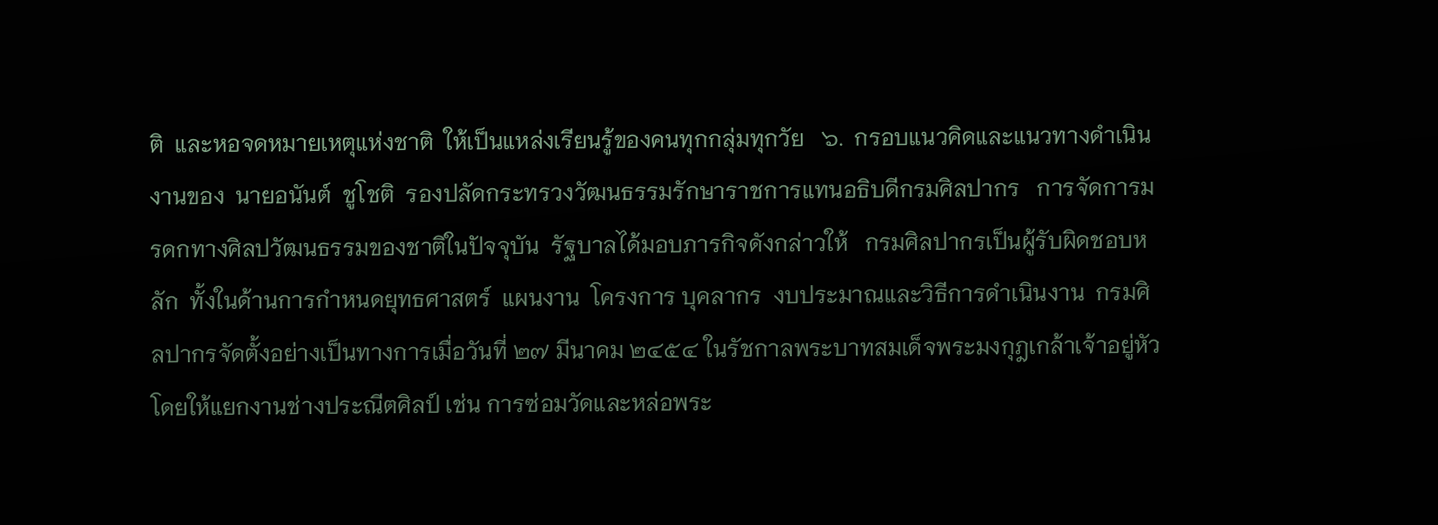ติ  และหอจดหมายเหตุแห่งชาติ  ให้เป็นแหล่งเรียนรู้ของคนทุกกลุ่มทุกวัย   ๖.  กรอบแนวคิดและแนวทางดำเนินงานของ  นายอนันต์  ชูโชติ  รองปลัดกระทรวงวัฒนธรรมรักษาราชการแทนอธิบดีกรมศิลปากร   การจัดการมรดกทางศิลปวัฒนธรรมของชาติในปัจจุบัน  รัฐบาลได้มอบภารกิจดังกล่าวให้   กรมศิลปากรเป็นผู้รับผิดชอบหลัก  ทั้งในด้านการกำหนดยุทธศาสตร์  แผนงาน  โครงการ บุคลากร  งบประมาณและวิธีการดำเนินงาน  กรมศิลปากรจัดตั้งอย่างเป็นทางการเมื่อวันที่ ๒๗ มีนาคม ๒๔๕๔ ในรัชกาลพระบาทสมเด็จพระมงกุฎเกล้าเจ้าอยู่หัว  โดยให้แยกงานช่างประณีตศิลป์ เช่น การซ่อมวัดและหล่อพระ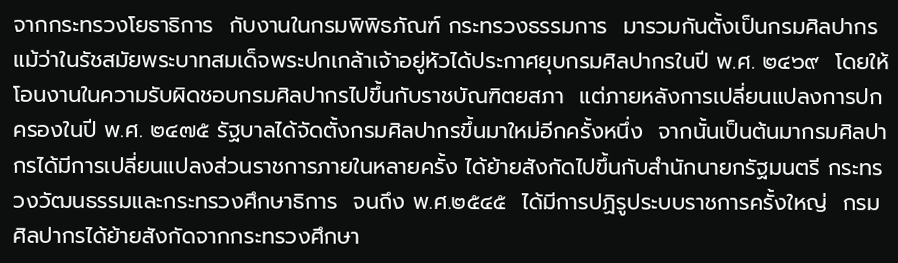จากกระทรวงโยธาธิการ  กับงานในกรมพิพิธภัณฑ์ กระทรวงธรรมการ  มารวมกันตั้งเป็นกรมศิลปากร แม้ว่าในรัชสมัยพระบาทสมเด็จพระปกเกล้าเจ้าอยู่หัวได้ประกาศยุบกรมศิลปากรในปี พ.ศ. ๒๔๖๙  โดยให้โอนงานในความรับผิดชอบกรมศิลปากรไปขึ้นกับราชบัณฑิตยสภา  แต่ภายหลังการเปลี่ยนแปลงการปกครองในปี พ.ศ. ๒๔๗๕ รัฐบาลได้จัดตั้งกรมศิลปากรขึ้นมาใหม่อีกครั้งหนึ่ง  จากนั้นเป็นต้นมากรมศิลปากรได้มีการเปลี่ยนแปลงส่วนราชการภายในหลายครั้ง ได้ย้ายสังกัดไปขึ้นกับสำนักนายกรัฐมนตรี กระทรวงวัฒนธรรมและกระทรวงศึกษาธิการ  จนถึง พ.ศ.๒๕๔๕  ได้มีการปฏิรูประบบราชการครั้งใหญ่  กรมศิลปากรได้ย้ายสังกัดจากกระทรวงศึกษา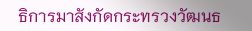ธิการมาสังกัดกระทรวงวัฒนธ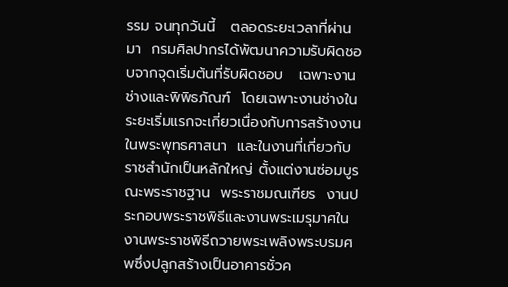รรม จนทุกวันนี้   ตลอดระยะเวลาที่ผ่านมา  กรมศิลปากรได้พัฒนาความรับผิดชอบจากจุดเริ่มต้นที่รับผิดชอบ   เฉพาะงานช่างและพิพิธภัณฑ์  โดยเฉพาะงานช่างในระยะเริ่มแรกจะเกี่ยวเนื่องกับการสร้างงานในพระพุทธศาสนา  และในงานที่เกี่ยวกับราชสำนักเป็นหลักใหญ่ ตั้งแต่งานซ่อมบูรณะพระราชฐาน  พระราชมณเฑียร  งานประกอบพระราชพิธีและงานพระเมรุมาศในงานพระราชพิธีถวายพระเพลิงพระบรมศพซึ่งปลูกสร้างเป็นอาคารชั่วค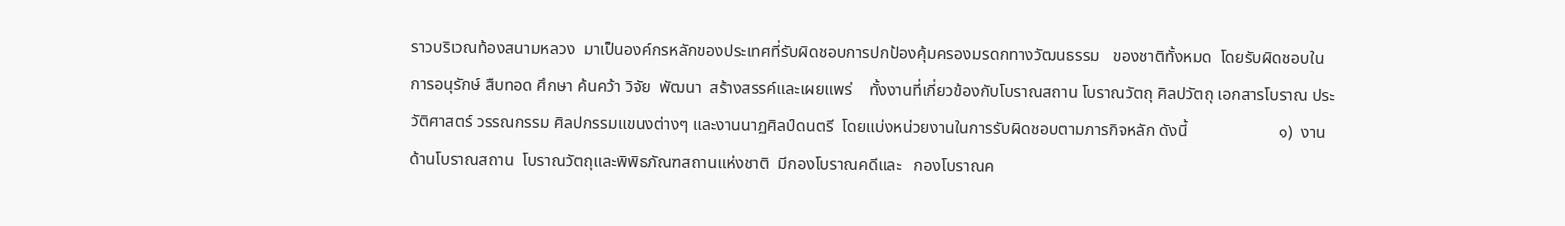ราวบริเวณท้องสนามหลวง  มาเป็นองค์กรหลักของประเทศที่รับผิดชอบการปกป้องคุ้มครองมรดกทางวัฒนธรรม   ของชาติทั้งหมด  โดยรับผิดชอบในการอนุรักษ์ สืบทอด ศึกษา ค้นคว้า วิจัย  พัฒนา  สร้างสรรค์และเผยแพร่    ทั้งงานที่เกี่ยวข้องกับโบราณสถาน โบราณวัตถุ ศิลปวัตถุ เอกสารโบราณ ประวัติศาสตร์ วรรณกรรม ศิลปกรรมแขนงต่างๆ และงานนาฏศิลป์ดนตรี  โดยแบ่งหน่วยงานในการรับผิดชอบตามภารกิจหลัก ดังนี้                      ๑)  งานด้านโบราณสถาน  โบราณวัตถุและพิพิธภัณฑสถานแห่งชาติ  มีกองโบราณคดีและ   กองโบราณค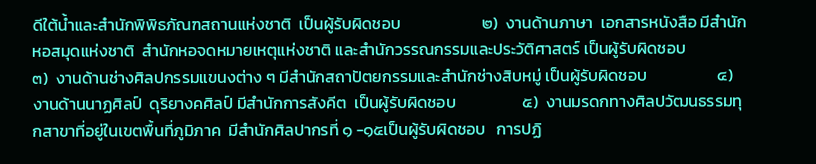ดีใต้น้ำและสำนักพิพิธภัณฑสถานแห่งชาติ  เป็นผู้รับผิดชอบ                      ๒)  งานด้านภาษา  เอกสารหนังสือ มีสำนักหอสมุดแห่งชาติ  สำนักหอจดหมายเหตุแห่งชาติ และสำนักวรรณกรรมและประวัติศาสตร์ เป็นผู้รับผิดชอบ                    ๓)  งานด้านช่างศิลปกรรมแขนงต่าง ๆ มีสำนักสถาปัตยกรรมและสำนักช่างสิบหมู่ เป็นผู้รับผิดชอบ                   ๔)  งานด้านนาฏศิลป์  ดุริยางคศิลป์ มีสำนักการสังคีต  เป็นผู้รับผิดชอบ                  ๕)  งานมรดกทางศิลปวัฒนธรรมทุกสาขาที่อยู่ในเขตพื้นที่ภูมิภาค  มีสำนักศิลปากรที่ ๑ -๑๕เป็นผู้รับผิดชอบ   การปฏิ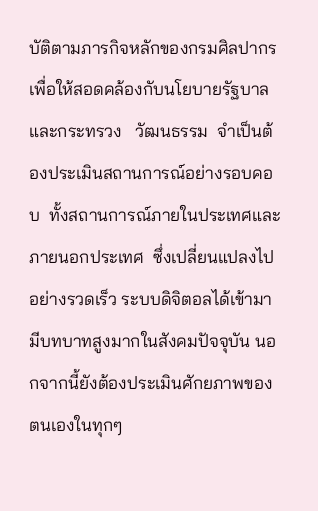บัติตามภารกิจหลักของกรมศิลปากร  เพื่อให้สอดคล้องกับนโยบายรัฐบาลและกระทรวง   วัฒนธรรม  จำเป็นต้องประเมินสถานการณ์อย่างรอบคอบ  ทั้งสถานการณ์ภายในประเทศและภายนอกประเทศ  ซึ่งเปลี่ยนแปลงไปอย่างรวดเร็ว ระบบดิจิตอลได้เข้ามามีบทบาทสูงมากในสังคมปัจจุบัน นอกจากนี้ยังต้องประเมินศักยภาพของตนเองในทุกๆ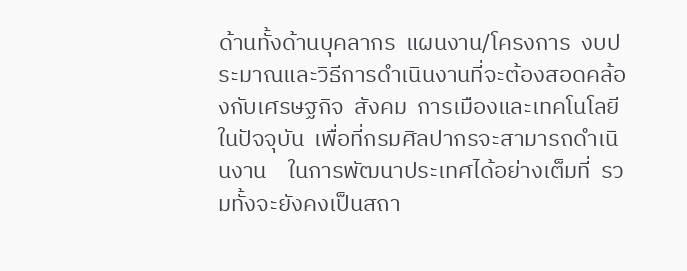ด้านทั้งด้านบุคลากร  แผนงาน/โครงการ  งบประมาณและวิธีการดำเนินงานที่จะต้องสอดคล้องกับเศรษฐกิจ  สังคม  การเมืองและเทคโนโลยีในปัจจุบัน  เพื่อที่กรมศิลปากรจะสามารถดำเนินงาน    ในการพัฒนาประเทศได้อย่างเต็มที่  รวมทั้งจะยังคงเป็นสถา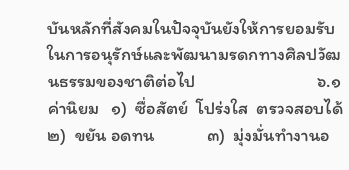บันหลักที่สังคมในปัจจุบันยังให้การยอมรับในการอนุรักษ์และพัฒนามรดกทางศิลปวัฒนธรรมของชาติต่อไป                              ๖.๑ ค่านิยม   ๑)  ซื่อสัตย์  โปร่งใส  ตรวจสอบได้             ๒)  ขยัน อดทน             ๓)  มุ่งมั่นทำงานอ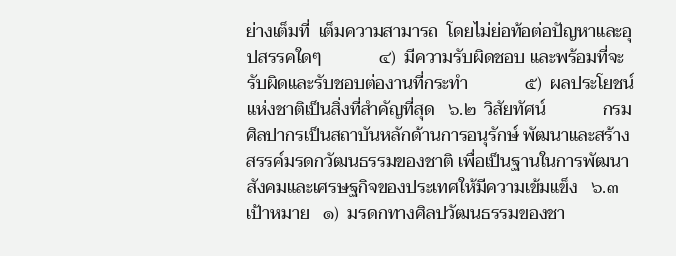ย่างเต็มที่  เต็มความสามารถ  โดยไม่ย่อท้อต่อปัญหาและอุปสรรคใดๆ             ๔)  มีความรับผิดชอบ และพร้อมที่จะรับผิดและรับชอบต่องานที่กระทำ             ๕)  ผลประโยชน์แห่งชาติเป็นสิ่งที่สำคัญที่สุด   ๖.๒  วิสัยทัศน์             กรมศิลปากรเป็นสถาบันหลักด้านการอนุรักษ์ พัฒนาและสร้างสรรค์มรดกวัฒนธรรมของชาติ เพื่อเป็นฐานในการพัฒนาสังคมและเศรษฐกิจของประเทศให้มีความเข้มแข็ง   ๖.๓  เป้าหมาย   ๑)  มรดกทางศิลปวัฒนธรรมของชา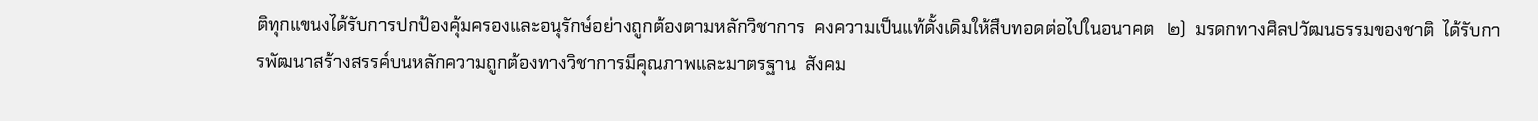ติทุกแขนงได้รับการปกป้องคุ้มครองและอนุรักษ์อย่างถูกต้องตามหลักวิชาการ  คงความเป็นแท้ดั้งเดิมให้สืบทอดต่อไปในอนาคต   ๒)  มรดกทางศิลปวัฒนธรรมของชาติ  ได้รับการพัฒนาสร้างสรรค์บนหลักความถูกต้องทางวิชาการมีคุณภาพและมาตรฐาน  สังคม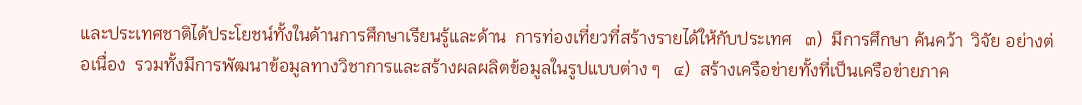และประเทศชาติได้ประโยชน์ทั้งในด้านการศึกษาเรียนรู้และด้าน  การท่องเที่ยวที่สร้างรายได้ให้กับประเทศ   ๓)  มีการศึกษา ค้นคว้า  วิจัย อย่างต่อเนื่อง  รวมทั้งมีการพัฒนาข้อมูลทางวิชาการและสร้างผลผลิตข้อมูลในรูปแบบต่าง ๆ   ๔)  สร้างเครือข่ายทั้งที่เป็นเครือข่ายภาค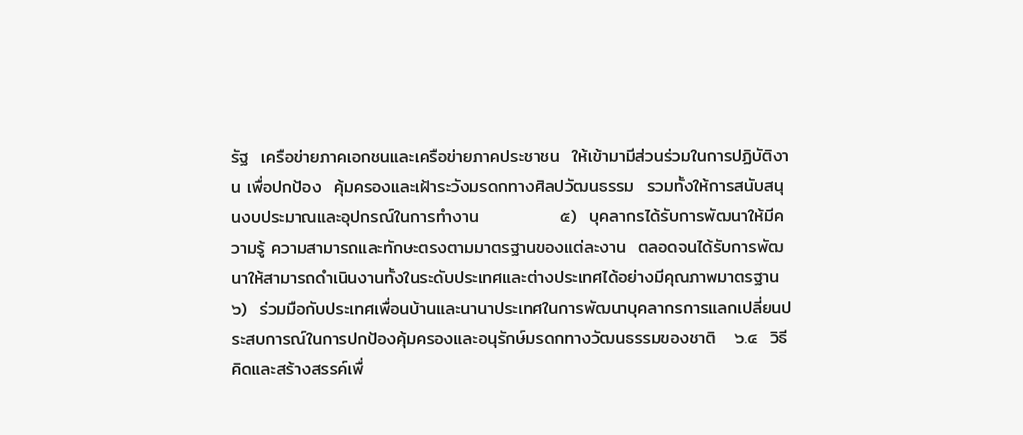รัฐ  เครือข่ายภาคเอกชนและเครือข่ายภาคประชาชน  ให้เข้ามามีส่วนร่วมในการปฏิบัติงาน เพื่อปกป้อง  คุ้มครองและเฝ้าระวังมรดกทางศิลปวัฒนธรรม  รวมทั้งให้การสนับสนุนงบประมาณและอุปกรณ์ในการทำงาน             ๕)  บุคลากรได้รับการพัฒนาให้มีความรู้ ความสามารถและทักษะตรงตามมาตรฐานของแต่ละงาน  ตลอดจนได้รับการพัฒนาให้สามารถดำเนินงานทั้งในระดับประเทศและต่างประเทศได้อย่างมีคุณภาพมาตรฐาน             ๖)  ร่วมมือกับประเทศเพื่อนบ้านและนานาประเทศในการพัฒนาบุคลากรการแลกเปลี่ยนประสบการณ์ในการปกป้องคุ้มครองและอนุรักษ์มรดกทางวัฒนธรรมของชาติ   ๖.๔  วิธีคิดและสร้างสรรค์เพื่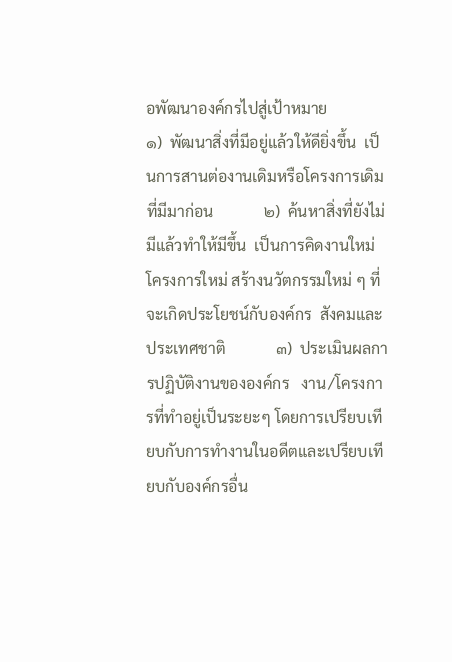อพัฒนาองค์กรไปสู่เป้าหมาย             ๑)  พัฒนาสิ่งที่มีอยู่แล้วให้ดียิ่งขึ้น  เป็นการสานต่องานเดิมหรือโครงการเดิมที่มีมาก่อน             ๒)  ค้นหาสิ่งที่ยังไม่มีแล้วทำให้มีขึ้น  เป็นการคิดงานใหม่ โครงการใหม่ สร้างนวัตกรรมใหม่ ๆ ที่จะเกิดประโยชน์กับองค์กร  สังคมและประเทศชาติ             ๓)  ประเมินผลการปฏิบัติงานขององค์กร   งาน/โครงการที่ทำอยู่เป็นระยะๆ โดยการเปรียบเทียบกับการทำงานในอดีตและเปรียบเทียบกับองค์กรอื่น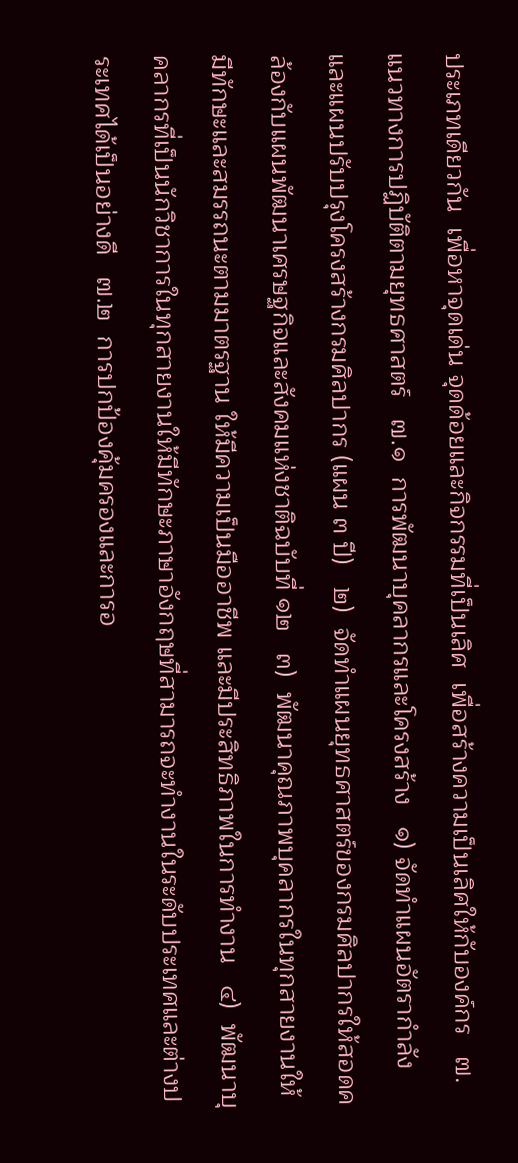ประเภทเดียวกัน  เพื่อหาจุดเด่น จุดด้อยและกิจกรรมที่เป็นเลิศ  เพื่อสร้างความเป็นเลิศให้กับองค์กร   ๗.  แนวทางการปฏิบัติตามยุทธศาสตร์   ๗.๑  การพัฒนาบุคลากรและโครงสร้าง   ๑) จัดทำแผนอัตรากำลังและแผนปรับปรุงโครงสร้างกรมศิลปากร (แผน ๓ ปี)   ๒)  จัดทำแผนยุทธศาสตร์ของกรมศิลปากรให้สอดคล้องกับแผนพัฒนาเศรษฐกิจและสังคมแห่งชาติฉบับที่ ๑๒   ๓)  พัฒนาคุณภาพบุคลากรในทุกสายงานให้มีทักษะและสมรรถนะตามมาตรฐาน ให้มีความเป็นมืออาชีพ และมีประสิทธิภาพในการทำงาน   ๔)  พัฒนาบุคลากรที่เป็นนักวิชาการในทุกสายงานให้มีทักษะภาษาอังกฤษที่สามารถจะทำงานในระดับประเทศและต่างประเทศได้เป็นอย่างดี   ๗.๒  การปกป้องคุ้มครองและการอ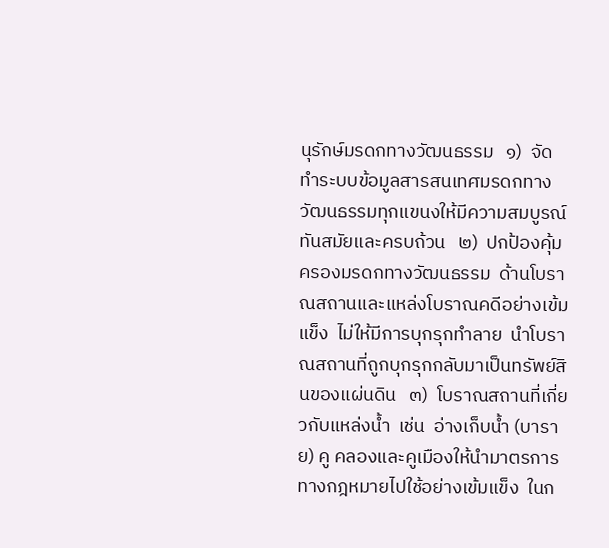นุรักษ์มรดกทางวัฒนธรรม   ๑)  จัดทำระบบข้อมูลสารสนเทศมรดกทางวัฒนธรรมทุกแขนงให้มีความสมบูรณ์ทันสมัยและครบถ้วน   ๒)  ปกป้องคุ้มครองมรดกทางวัฒนธรรม  ด้านโบราณสถานและแหล่งโบราณคดีอย่างเข้มแข็ง  ไม่ให้มีการบุกรุกทำลาย  นำโบราณสถานที่ถูกบุกรุกกลับมาเป็นทรัพย์สินของแผ่นดิน   ๓)  โบราณสถานที่เกี่ยวกับแหล่งน้ำ  เช่น  อ่างเก็บน้ำ (บาราย) คู คลองและคูเมืองให้นำมาตรการทางกฎหมายไปใช้อย่างเข้มแข็ง  ในก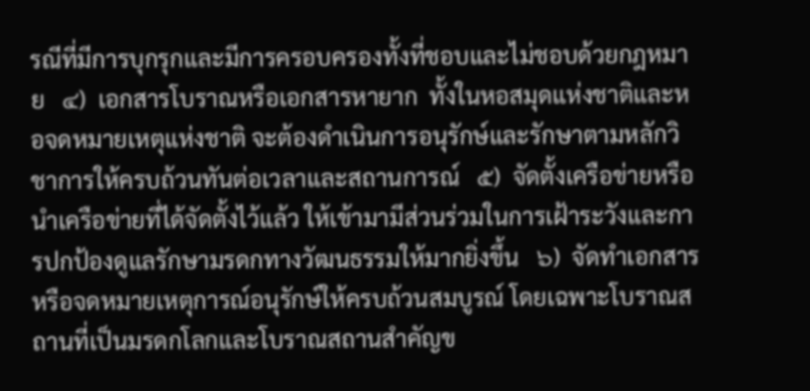รณีที่มีการบุกรุกและมีการครอบครองทั้งที่ชอบและไม่ชอบด้วยกฎหมาย   ๔)  เอกสารโบราณหรือเอกสารหายาก  ทั้งในหอสมุดแห่งชาติและหอจดหมายเหตุแห่งชาติ จะต้องดำเนินการอนุรักษ์และรักษาตามหลักวิชาการให้ครบถ้วนทันต่อเวลาและสถานการณ์   ๕)  จัดตั้งเครือข่ายหรือนำเครือข่ายที่ได้จัดตั้งไว้แล้ว ให้เข้ามามีส่วนร่วมในการเฝ้าระวังและการปกป้องดูแลรักษามรดกทางวัฒนธรรมให้มากยิ่งขึ้น   ๖)  จัดทำเอกสารหรือจดหมายเหตุการณ์อนุรักษ์ให้ครบถ้วนสมบูรณ์ โดยเฉพาะโบราณสถานที่เป็นมรดกโลกและโบราณสถานสำคัญข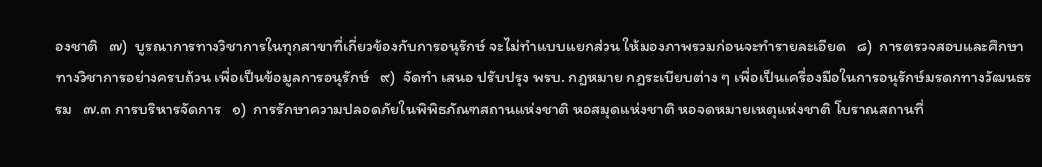องชาติ   ๗)  บูรณาการทางวิชาการในทุกสาขาที่เกี่ยวข้องกับการอนุรักษ์ จะไม่ทำแบบแยกส่วน ให้มองภาพรวมก่อนจะทำรายละเอียด   ๘)  การตรวจสอบและศึกษาทางวิชาการอย่างครบถ้วน เพื่อเป็นข้อมูลการอนุรักษ์   ๙)  จัดทำ เสนอ ปรับปรุง พรบ. กฎหมาย กฎระเบียบต่าง ๆ เพื่อเป็นเครื่องมือในการอนุรักษ์มรดกทางวัฒนธรรม   ๗.๓ การบริหารจัดการ   ๑)  การรักษาความปลอดภัยในพิพิธภัณฑสถานแห่งชาติ หอสมุดแห่งชาติ หอจดหมายเหตุแห่งชาติ โบราณสถานที่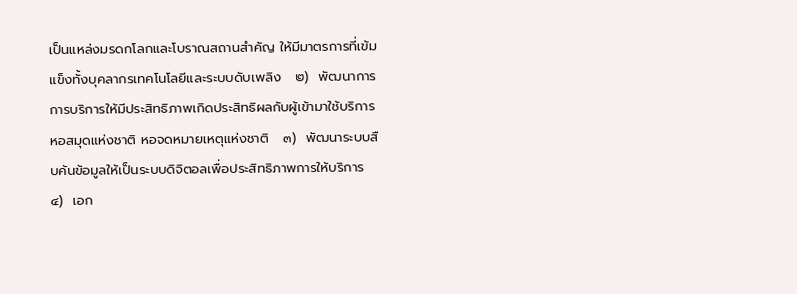เป็นแหล่งมรดกโลกและโบราณสถานสำคัญ ให้มีมาตรการที่เข้มแข็งทั้งบุคลากรเทคโนโลยีและระบบดับเพลิง   ๒)  พัฒนาการการบริการให้มีประสิทธิภาพเกิดประสิทธิผลกับผู้เข้ามาใช้บริการหอสมุดแห่งชาติ หอจดหมายเหตุแห่งชาติ   ๓)  พัฒนาระบบสืบค้นข้อมูลให้เป็นระบบดิจิตอลเพื่อประสิทธิภาพการให้บริการ   ๔)  เอก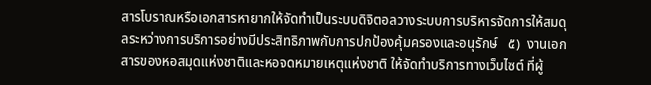สารโบราณหรือเอกสารหายากให้จัดทำเป็นระบบดิจิตอลวางระบบการบริหารจัดการให้สมดุลระหว่างการบริการอย่างมีประสิทธิภาพกับการปกป้องคุ้มครองและอนุรักษ์   ๕)  งานเอกสารของหอสมุดแห่งชาติและหอจดหมายเหตุแห่งชาติ ให้จัดทำบริการทางเว็บไซต์ ที่ผู้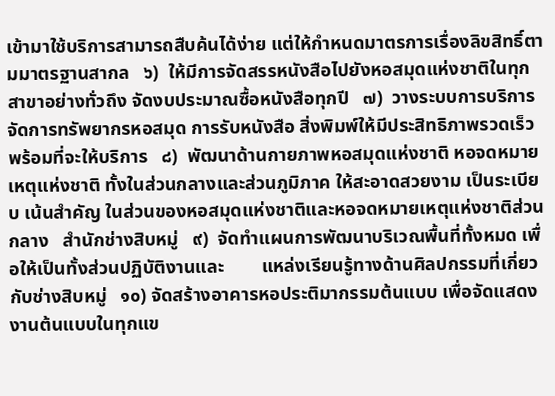เข้ามาใช้บริการสามารถสืบค้นได้ง่าย แต่ให้กำหนดมาตรการเรื่องลิขสิทธิ์ตามมาตรฐานสากล   ๖)  ให้มีการจัดสรรหนังสือไปยังหอสมุดแห่งชาติในทุกสาขาอย่างทั่วถึง จัดงบประมาณซื้อหนังสือทุกปี   ๗)  วางระบบการบริการจัดการทรัพยากรหอสมุด การรับหนังสือ สิ่งพิมพ์ให้มีประสิทธิภาพรวดเร็ว พร้อมที่จะให้บริการ   ๘)  พัฒนาด้านกายภาพหอสมุดแห่งชาติ หอจดหมายเหตุแห่งชาติ ทั้งในส่วนกลางและส่วนภูมิภาค ให้สะอาดสวยงาม เป็นระเบียบ เน้นสำคัญ ในส่วนของหอสมุดแห่งชาติและหอจดหมายเหตุแห่งชาติส่วนกลาง   สำนักช่างสิบหมู่   ๙)  จัดทำแผนการพัฒนาบริเวณพื้นที่ทั้งหมด เพื่อให้เป็นทั้งส่วนปฏิบัติงานและ        แหล่งเรียนรู้ทางด้านศิลปกรรมที่เกี่ยวกับช่างสิบหมู่   ๑๐) จัดสร้างอาคารหอประติมากรรมต้นแบบ เพื่อจัดแสดงงานต้นแบบในทุกแข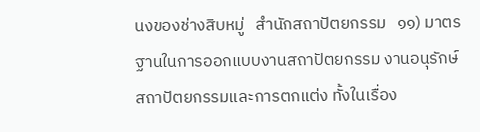นงของช่างสิบหมู่   สำนักสถาปัตยกรรม   ๑๑) มาตรฐานในการออกแบบงานสถาปัตยกรรม งานอนุรักษ์สถาปัตยกรรมและการตกแต่ง ทั้งในเรื่อง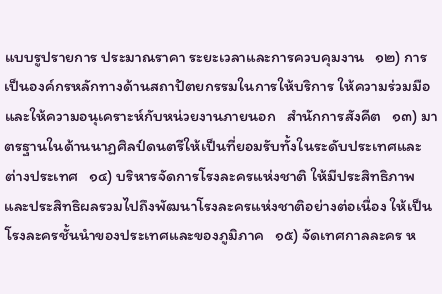แบบรูปรายการ ประมาณราคา ระยะเวลาและการควบคุมงาน   ๑๒) การเป็นองค์กรหลักทางด้านสถาปัตยกรรมในการให้บริการ ให้ความร่วมมือและให้ความอนุเคราะห์กับหน่วยงานภายนอก   สำนักการสังคีต   ๑๓) มาตรฐานในด้านนาฏศิลป์ดนตรีให้เป็นที่ยอมรับทั้งในระดับประเทศและต่างประเทศ   ๑๔) บริหารจัดการโรงละครแห่งชาติ ให้มีประสิทธิภาพและประสิทธิผลรวมไปถึงพัฒนาโรงละครแห่งชาติอย่างต่อเนื่อง ให้เป็นโรงละครชั้นนำของประเทศและของภูมิภาค   ๑๕) จัดเทศกาลละคร ห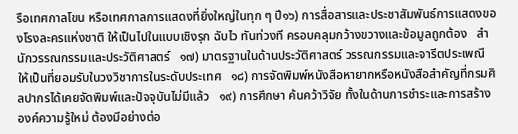รือเทศกาลโขน หรือเทศกาลการแสดงที่ยิ่งใหญ่ในทุก ๆ ปี๑๖) การสื่อสารและประชาสัมพันธ์การแสดงของโรงละครแห่งชาติ ให้เป็นไปในแบบเชิงรุก ฉับไว ทันท่วงที ครอบคลุมกว้างขวางและข้อมูลถูกต้อง   สำนักวรรณกรรมและประวัติศาสตร์   ๑๗) มาตรฐานในด้านประวัติศาสตร์ วรรณกรรมและจารีตประเพณี ให้เป็นที่ยอมรับในวงวิชาการในระดับประเทศ   ๑๘) การจัดพิมพ์หนังสือหายากหรือหนังสือสำคัญที่กรมศิลปากรได้เคยจัดพิมพ์และปัจจุบันไม่มีแล้ว   ๑๙) การศึกษา ค้นคว้าวิจัย ทั้งในด้านการชำระและการสร้างองค์ความรู้ใหม่ ต้องมีอย่างต่อ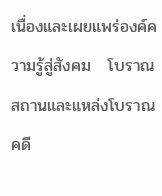เนื่องและเผยแพร่องค์ความรู้สู่สังคม   โบราณสถานและแหล่งโบราณคดี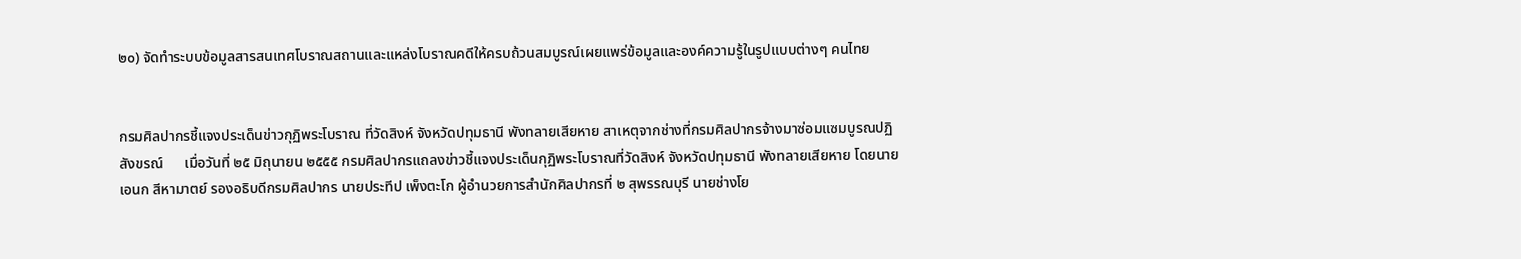๒๐) จัดทำระบบข้อมูลสารสนเทศโบราณสถานและแหล่งโบราณคดีให้ครบถ้วนสมบูรณ์เผยแพร่ข้อมูลและองค์ความรู้ในรูปแบบต่างๆ คนไทย


กรมศิลปากรชี้แจงประเด็นข่าวกุฏิพระโบราณ ที่วัดสิงห์ จังหวัดปทุมธานี พังทลายเสียหาย สาเหตุจากช่างที่กรมศิลปากรจ้างมาซ่อมแซมบูรณปฏิสังขรณ์      เมื่อวันที่ ๒๕ มิถุนายน ๒๕๕๕ กรมศิลปากรแถลงข่าวชี้แจงประเด็นกุฏิพระโบราณที่วัดสิงห์ จังหวัดปทุมธานี พังทลายเสียหาย โดยนายเอนก สีหามาตย์ รองอธิบดีกรมศิลปากร นายประทีป เพ็งตะโก ผู้อำนวยการสำนักศิลปากรที่ ๒ สุพรรณบุรี นายช่างโย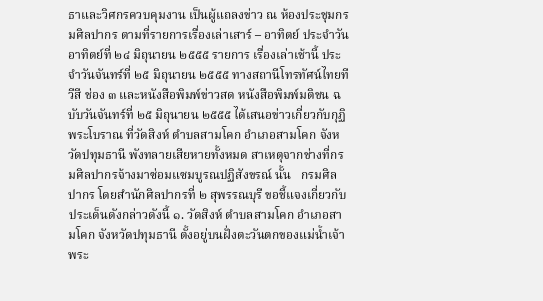ธาและวิศกรควบคุมงาน เป็นผู้แถลงข่าว ณ ห้องประชุมกรมศิลปากร ตามที่รายการเรื่องเล่าเสาร์ – อาทิตย์ ประจำวันอาทิตย์ที่ ๒๔ มิถุนายน ๒๕๕๕ รายการ เรื่องเล่าเช้านี้ ประจำวันจันทร์ที่ ๒๕ มิถุนายน ๒๕๕๕ ทางสถานีโทรทัศน์ไทยทีวีสี ช่อง ๓ และหนังสือพิมพ์ข่าวสด หนังสือพิมพ์มติชน ฉบับวันจันทร์ที่ ๒๕ มิถุนายน ๒๕๕๕ ได้เสนอข่าวเกี่ยวกับกุฏิพระโบราณ ที่วัดสิงห์ ตำบลสามโคก อำเภอสามโคก จังหวัดปทุมธานี พังทลายเสียหายทั้งหมด สาเหตุจากช่างที่กรมศิลปากรจ้างมาซ่อมแซมบูรณปฏิสังขรณ์ นั้น   กรมศิลปากร โดยสำนักศิลปากรที่ ๒ สุพรรณบุรี ขอชี้แจงเกี่ยวกับประเด็นดังกล่าวดังนี้ ๑. วัดสิงห์ ตำบลสามโคก อำเภอสามโคก จังหวัดปทุมธานี ตั้งอยู่บนฝั่งตะวันตกของแม่น้ำเจ้าพระ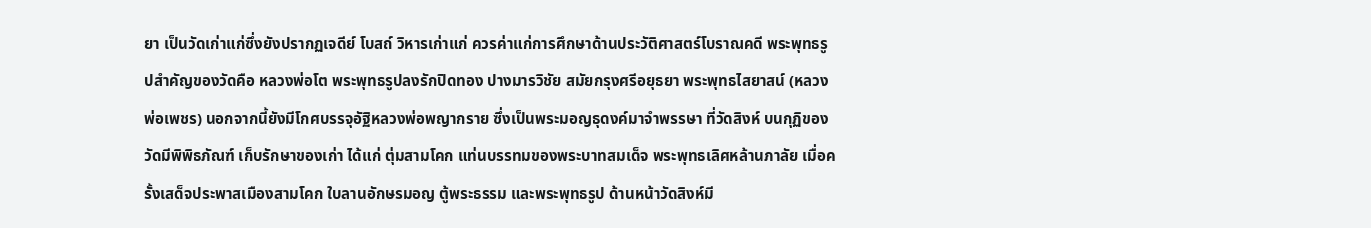ยา เป็นวัดเก่าแก่ซึ่งยังปรากฏเจดีย์ โบสถ์ วิหารเก่าแก่ ควรค่าแก่การศึกษาด้านประวัติศาสตร์โบราณคดี พระพุทธรูปสำคัญของวัดคือ หลวงพ่อโต พระพุทธรูปลงรักปิดทอง ปางมารวิชัย สมัยกรุงศรีอยุธยา พระพุทธไสยาสน์ (หลวงพ่อเพชร) นอกจากนี้ยังมีโกศบรรจุอัฐิหลวงพ่อพญากราย ซึ่งเป็นพระมอญธุดงค์มาจำพรรษา ที่วัดสิงห์ บนกุฏิของวัดมีพิพิธภัณฑ์ เก็บรักษาของเก่า ได้แก่ ตุ่มสามโคก แท่นบรรทมของพระบาทสมเด็จ พระพุทธเลิศหล้านภาลัย เมื่อครั้งเสด็จประพาสเมืองสามโคก ใบลานอักษรมอญ ตู้พระธรรม และพระพุทธรูป ด้านหน้าวัดสิงห์มี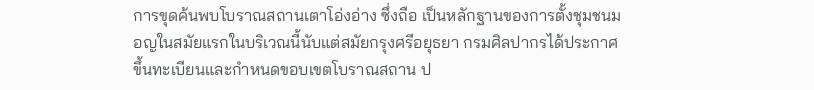การขุดค้นพบโบราณสถานเตาโอ่งอ่าง ซึ่งถือ เป็นหลักฐานของการตั้งชุมชนมอญในสมัยแรกในบริเวณนี้นับแต่สมัยกรุงศรีอยุธยา กรมศิลปากรได้ประกาศขึ้นทะเบียนและกำหนดขอบเขตโบราณสถาน ป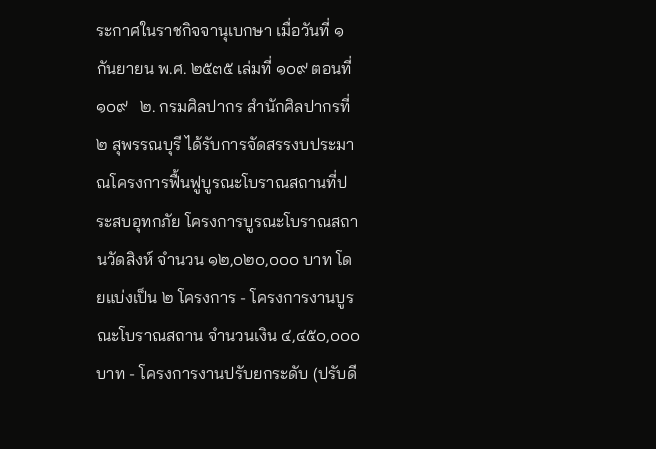ระกาศในราชกิจจานุเบกษา เมื่อวันที่ ๑ กันยายน พ.ศ. ๒๕๓๕ เล่มที่ ๑๐๙ ตอนที่ ๑๐๙   ๒. กรมศิลปากร สำนักศิลปากรที่ ๒ สุพรรณบุรี ได้รับการจัดสรรงบประมาณโครงการฟื้นฟูบูรณะโบราณสถานที่ประสบอุทกภัย โครงการบูรณะโบราณสถานวัดสิงห์ จำนวน ๑๒,๐๒๐,๐๐๐ บาท โดยแบ่งเป็น ๒ โครงการ - โครงการงานบูรณะโบราณสถาน จำนวนเงิน ๔,๔๕๐,๐๐๐ บาท - โครงการงานปรับยกระดับ (ปรับดี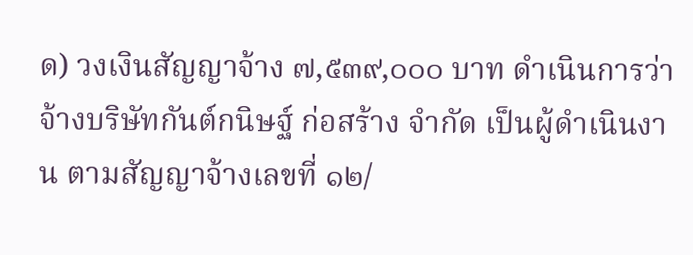ด) วงเงินสัญญาจ้าง ๗,๕๓๙,๐๐๐ บาท ดำเนินการว่าจ้างบริษัทกันต์กนิษฐ์ ก่อสร้าง จำกัด เป็นผู้ดำเนินงาน ตามสัญญาจ้างเลขที่ ๑๒/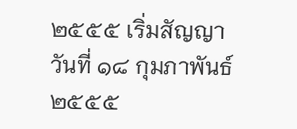๒๕๕๕ เริ่มสัญญาวันที่ ๑๘ กุมภาพันธ์ ๒๕๕๕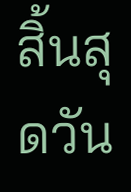สิ้นสุดวัน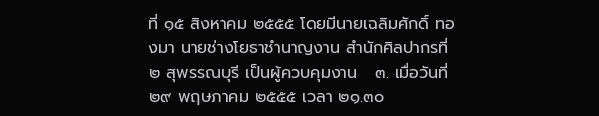ที่ ๑๕ สิงหาคม ๒๕๕๕ โดยมีนายเฉลิมศักดิ์ ทองมา นายช่างโยธาชำนาญงาน สำนักศิลปากรที่ ๒ สุพรรณบุรี เป็นผู้ควบคุมงาน   ๓. เมื่อวันที่ ๒๙ พฤษภาคม ๒๕๕๕ เวลา ๒๑.๓๐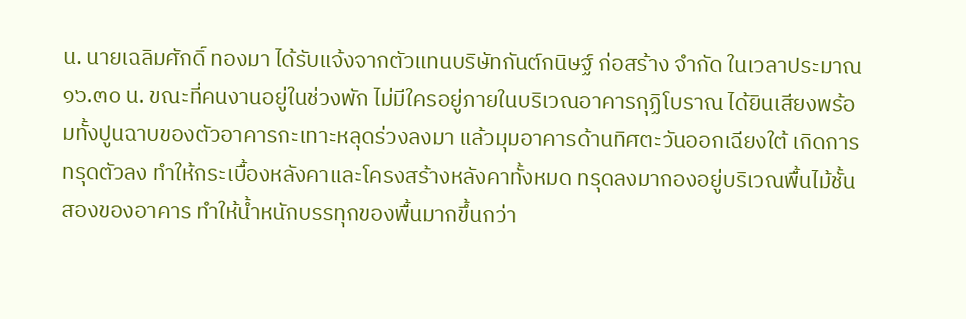น. นายเฉลิมศักดิ์ ทองมา ได้รับแจ้งจากตัวแทนบริษัทกันต์กนิษฐ์ ก่อสร้าง จำกัด ในเวลาประมาณ ๑๖.๓๐ น. ขณะที่คนงานอยู่ในช่วงพัก ไม่มีใครอยู่ภายในบริเวณอาคารกุฏิโบราณ ได้ยินเสียงพร้อมทั้งปูนฉาบของตัวอาคารกะเทาะหลุดร่วงลงมา แล้วมุมอาคารด้านทิศตะวันออกเฉียงใต้ เกิดการทรุดตัวลง ทำให้กระเบื้องหลังคาและโครงสร้างหลังคาทั้งหมด ทรุดลงมากองอยู่บริเวณพื้นไม้ชั้นสองของอาคาร ทำให้น้ำหนักบรรทุกของพื้นมากขึ้นกว่า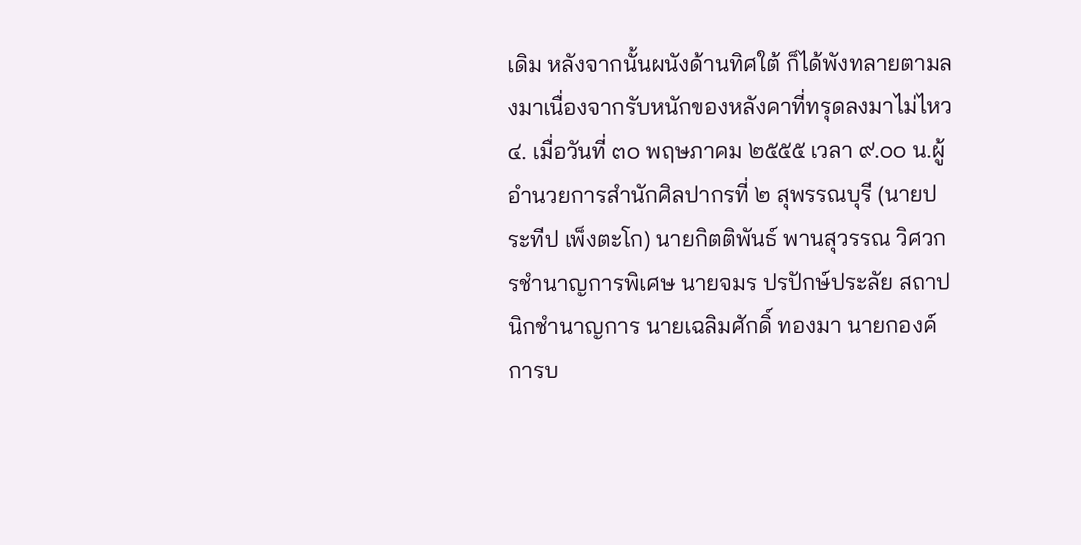เดิม หลังจากนั้นผนังด้านทิศใต้ ก็ได้พังทลายตามลงมาเนื่องจากรับหนักของหลังคาที่ทรุดลงมาไม่ไหว   ๔. เมื่อวันที่ ๓๐ พฤษภาคม ๒๕๕๕ เวลา ๙.๐๐ น.ผู้อำนวยการสำนักศิลปากรที่ ๒ สุพรรณบุรี (นายประทีป เพ็งตะโก) นายกิตติพันธ์ พานสุวรรณ วิศวกรชำนาญการพิเศษ นายจมร ปรปักษ์ประลัย สถาปนิกชำนาญการ นายเฉลิมศักดิ์ ทองมา นายกองค์การบ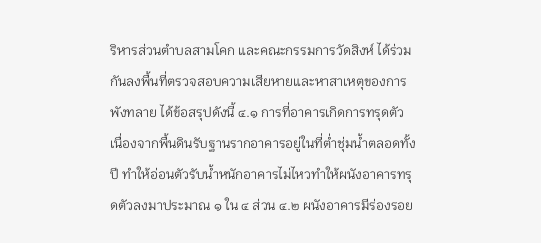ริหารส่วนตำบลสามโคก และคณะกรรมการวัดสิงห์ ได้ร่วมกันลงพื้นที่ตรวจสอบความเสียหายและหาสาเหตุของการพังทลาย ได้ข้อสรุปดังนี้ ๔.๑ การที่อาคารเกิดการทรุดตัว เนื่องจากพื้นดินรับฐานรากอาคารอยู่ในที่ต่ำชุ่มน้ำตลอดทั้งปี ทำให้อ่อนตัวรับน้ำหนักอาคารไม่ไหวทำให้ผนังอาคารทรุดตัวลงมาประมาณ ๑ ใน ๔ ส่วน ๔.๒ ผนังอาคารมีร่องรอย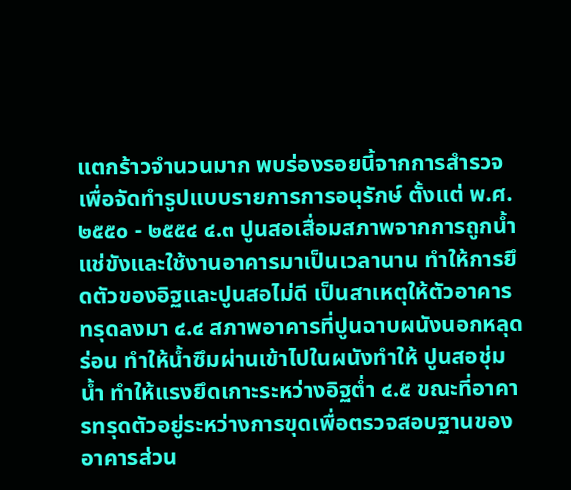แตกร้าวจำนวนมาก พบร่องรอยนี้จากการสำรวจเพื่อจัดทำรูปแบบรายการการอนุรักษ์ ตั้งแต่ พ.ศ. ๒๕๕๐ - ๒๕๕๔ ๔.๓ ปูนสอเสื่อมสภาพจากการถูกน้ำแช่ขังและใช้งานอาคารมาเป็นเวลานาน ทำให้การยึดตัวของอิฐและปูนสอไม่ดี เป็นสาเหตุให้ตัวอาคารทรุดลงมา ๔.๔ สภาพอาคารที่ปูนฉาบผนังนอกหลุดร่อน ทำให้น้ำซึมผ่านเข้าไปในผนังทำให้ ปูนสอชุ่มน้ำ ทำให้แรงยึดเกาะระหว่างอิฐต่ำ ๔.๕ ขณะที่อาคารทรุดตัวอยู่ระหว่างการขุดเพื่อตรวจสอบฐานของอาคารส่วน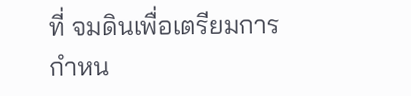ที่ จมดินเพื่อเตรียมการกำหน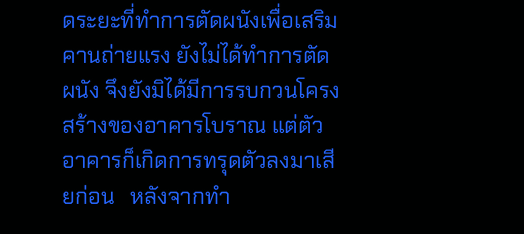ดระยะที่ทำการตัดผนังเพื่อเสริมคานถ่ายแรง ยังไม่ได้ทำการตัดผนัง จึงยังมิได้มีการรบกวนโครงสร้างของอาคารโบราณ แต่ตัวอาคารก็เกิดการทรุดตัวลงมาเสียก่อน   หลังจากทำ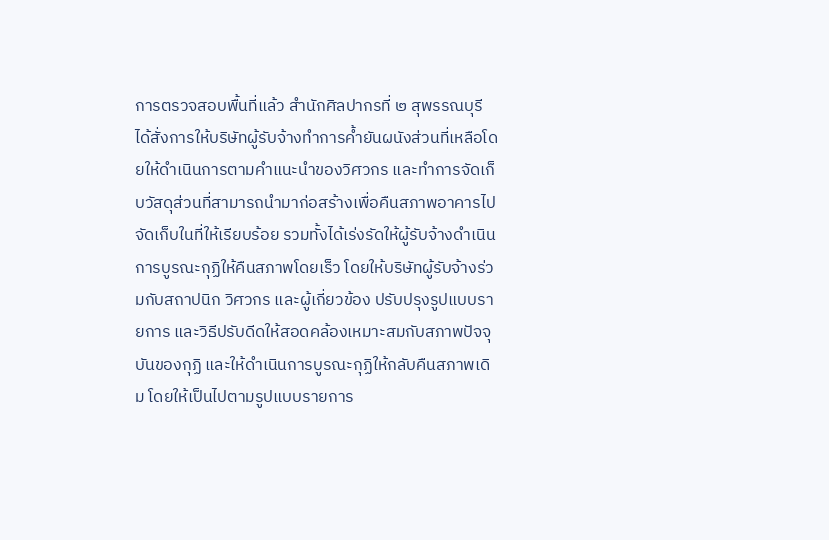การตรวจสอบพื้นที่แล้ว สำนักศิลปากรที่ ๒ สุพรรณบุรี ได้สั่งการให้บริษัทผู้รับจ้างทำการค้ำยันผนังส่วนที่เหลือโดยให้ดำเนินการตามคำแนะนำของวิศวกร และทำการจัดเก็บวัสดุส่วนที่สามารถนำมาก่อสร้างเพื่อคืนสภาพอาคารไปจัดเก็บในที่ให้เรียบร้อย รวมทั้งได้เร่งรัดให้ผู้รับจ้างดำเนินการบูรณะกุฏิให้คืนสภาพโดยเร็ว โดยให้บริษัทผู้รับจ้างร่วมกับสถาปนิก วิศวกร และผู้เกี่ยวข้อง ปรับปรุงรูปแบบรายการ และวิธีปรับดีดให้สอดคล้องเหมาะสมกับสภาพปัจจุบันของกุฏิ และให้ดำเนินการบูรณะกุฏิให้กลับคืนสภาพเดิม โดยให้เป็นไปตามรูปแบบรายการ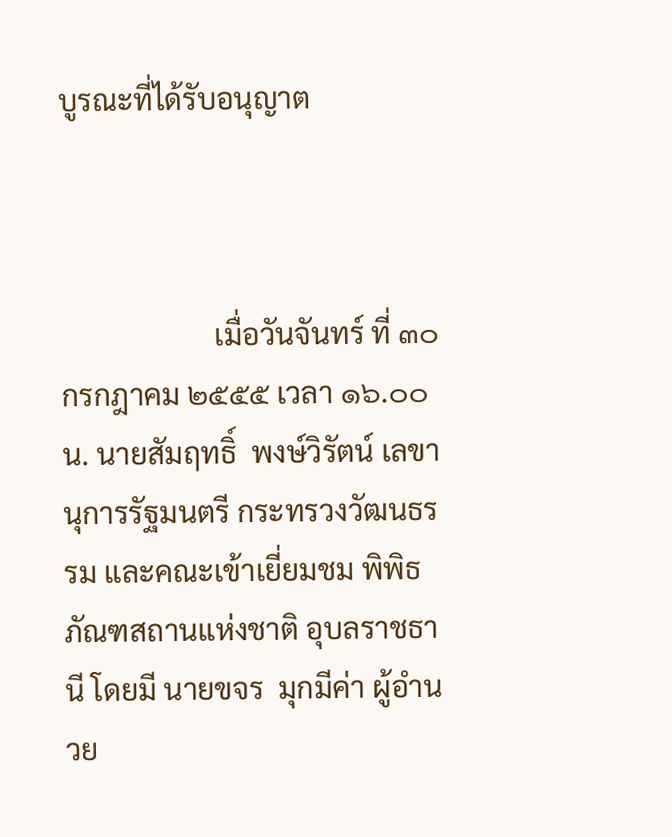บูรณะที่ได้รับอนุญาต



                     เมื่อวันจันทร์ ที่ ๓๐ กรกฎาคม ๒๕๕๕ เวลา ๑๖.๐๐ น. นายสัมฤทธิ์  พงษ์วิรัตน์ เลขานุการรัฐมนตรี กระทรวงวัฒนธรรม และคณะเข้าเยี่ยมชม พิพิธภัณฑสถานแห่งชาติ อุบลราชธานี โดยมี นายขจร  มุกมีค่า ผู้อำนวย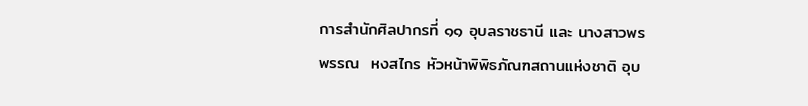การสำนักศิลปากรที่ ๑๑ อุบลราชธานี และ นางสาวพรพรรณ  หงสไกร หัวหน้าพิพิธภัณฑสถานแห่งชาติ อุบ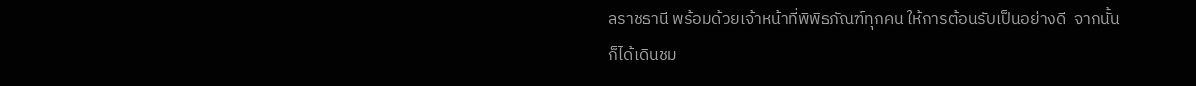ลราชธานี พร้อมด้วยเจ้าหน้าที่พิพิธภัณฑ์ทุกคน ให้การต้อนรับเป็นอย่างดี  จากนั้น ก็ได้เดินชม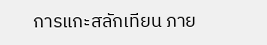การแกะสลักเทียน ภาย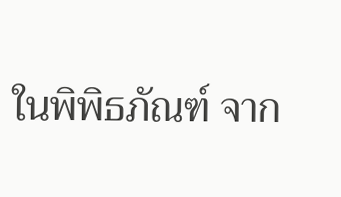ในพิพิธภัณฑ์ จาก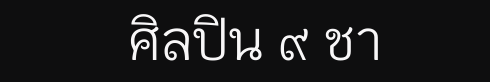ศิลปิน ๙ ชา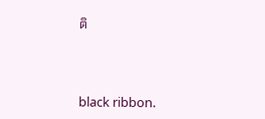ติ



black ribbon.